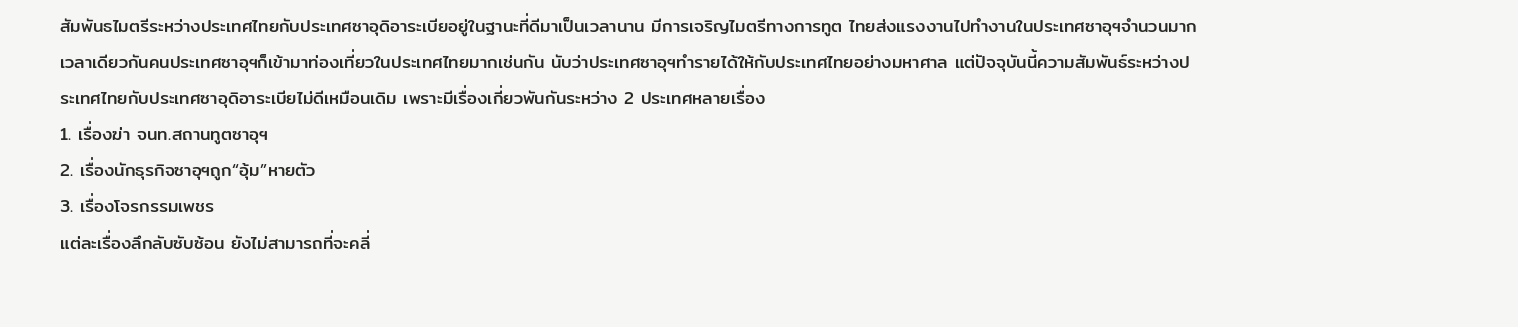สัมพันธไมตรีระหว่างประเทศไทยกับประเทศซาอุดิอาระเบียอยู่ในฐานะที่ดีมาเป็นเวลานาน มีการเจริญไมตรีทางการทูต ไทยส่งแรงงานไปทำงานในประเทศซาอุฯจำนวนมาก เวลาเดียวกันคนประเทศซาอุฯก็เข้ามาท่องเที่ยวในประเทศไทยมากเช่นกัน นับว่าประเทศซาอุฯทำรายได้ให้กับประเทศไทยอย่างมหาศาล แต่ปัจจุบันนี้ความสัมพันธ์ระหว่างประเทศไทยกับประเทศซาอุดิอาระเบียไม่ดีเหมือนเดิม เพราะมีเรื่องเกี่ยวพันกันระหว่าง 2 ประเทศหลายเรื่อง
1. เรื่องฆ่า จนท.สถานทูตซาอุฯ
2. เรื่องนักธุรกิจซาอุฯถูก“อุ้ม”หายตัว
3. เรื่องโจรกรรมเพชร
แต่ละเรื่องลึกลับซับซ้อน ยังไม่สามารถที่จะคลี่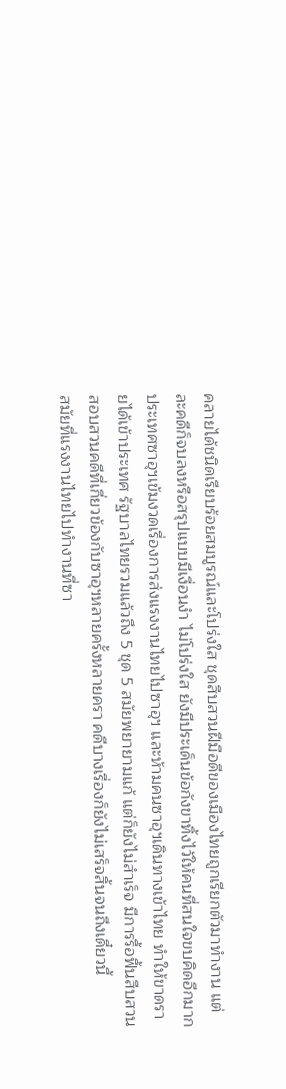คลายได้ชนิดเรียบร้อยสมบูรณ์และโปร่งใส ชุดสืบสวนฝีมือดีของเมืองไทยถูกเรียกตัวมาทำงาน แต่ละคดีก็จบลงหรือสรุปแบบมีเงื่อนงำ ไม่โปร่งใส ยังมีประเด็นข้อกังขาทิ้งไว้ให้คนที่สนใจขบคิดอีกมาก
ประเทศซาอุฯเข้มงวดเรื่องการส่งแรงงานไทยไปซาอุฯ และห้ามคนซาอุฯเดินทางเข้าไทย ทำให้ขาดรายได้เข้าประเทศ รัฐบาลไทยรวมแล้วถึง 5 ชุด 5 สมัยพยายามแก้ แต่ก็ยังไม่สำเร็จ มีการรื้อฟื้นสืบสวนสอบสวนคดีที่เกี่ยวข้องกับซาอุฯหลายครั้งหลายครา คดีบางเรื่องก็ยังไม่เสร็จสิ้นจนถึงเดี๋ยวนี้
สมัยที่แรงงานไทยไปทำงานที่ซา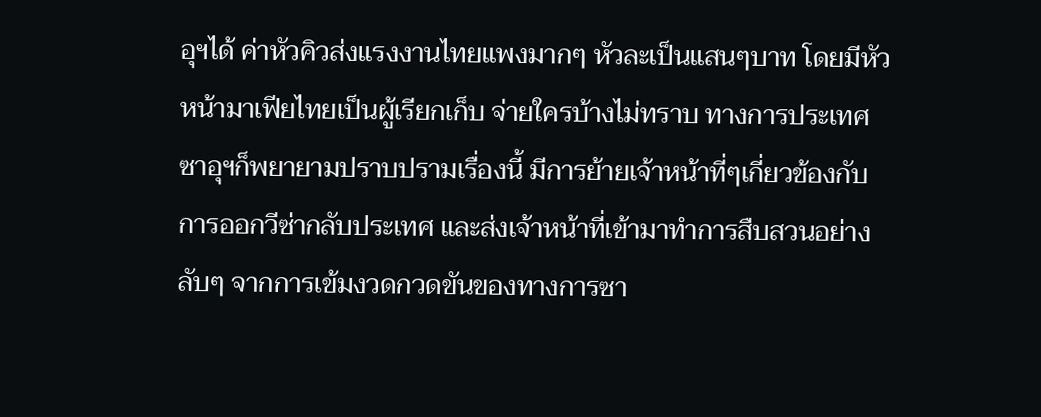อุฯได้ ค่าหัวคิวส่งแรงงานไทยแพงมากๆ หัวละเป็นแสนๆบาท โดยมีหัวหน้ามาเฟียไทยเป็นผู้เรียกเก็บ จ่ายใครบ้างไม่ทราบ ทางการประเทศซาอุฯก็พยายามปราบปรามเรื่องนี้ มีการย้ายเจ้าหน้าที่ๆเกี่ยวข้องกับการออกวีซ่ากลับประเทศ และส่งเจ้าหน้าที่เข้ามาทำการสืบสวนอย่างลับๆ จากการเข้มงวดกวดขันของทางการซา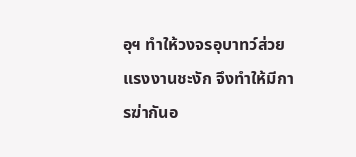อุฯ ทำให้วงจรอุบาทว์ส่วยแรงงานชะงัก จึงทำให้มีการฆ่ากันอ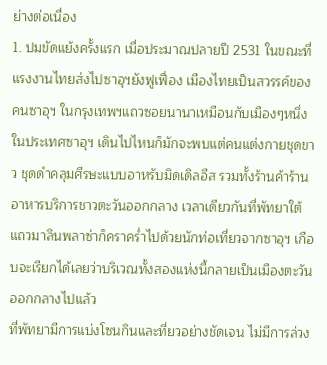ย่างต่อเนื่อง
1. ปมขัดแย้งครั้งแรก เมื่อประมาณปลายปี 2531 ในขณะที่แรงงานไทยส่งไปซาอุฯยังฟูเฟื่อง เมืองไทยเป็นสวรรค์ของคนซาอุฯ ในกรุงเทพฯแถวซอยนานาเหมือนกับเมืองๆหนึ่งในประเทศซาอุฯ เดินไปไหนก็มักจะพบแต่คนแต่งกายชุดขาว ชุดดำคลุมศีรษะแบบอาหรับมิดเดิลอีส รวมทั้งร้านค้าร้านอาหารบริการชาวตะวันออกกลาง เวลาเดียวกันที่พัทยาใต้แถวมาลินพลาซ่าก็คราคร่ำไปด้วยนักท่อเที่ยวจากซาอุฯ เกือบจะเรียกได้เลยว่าบริเวณทั้งสองแห่งนี้กลายเป็นเมืองตะวันออกกลางไปแล้ว
ที่พัทยามีการแบ่งโซนกินและที่ยวอย่างชัดเจน ไม่มีการล่วง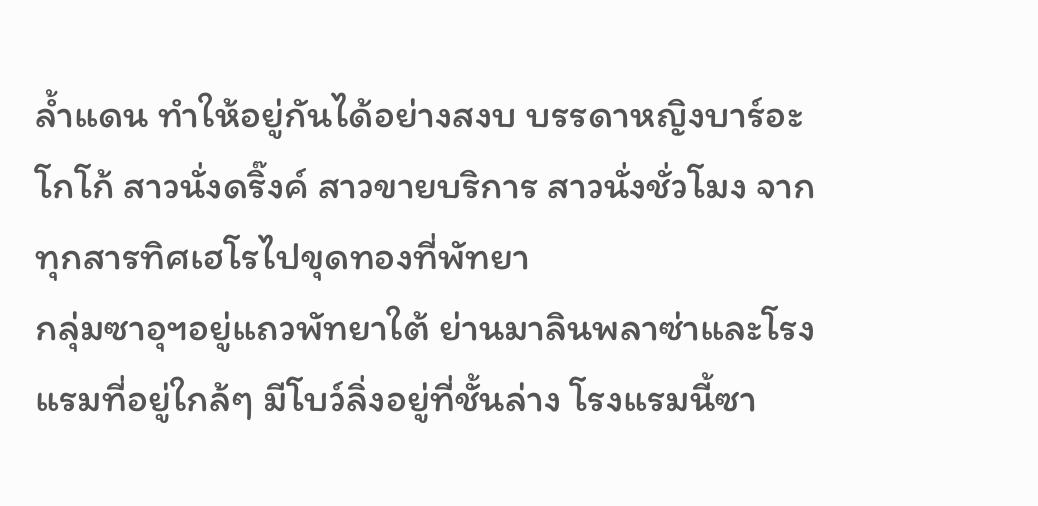ล้ำแดน ทำให้อยู่กันได้อย่างสงบ บรรดาหญิงบาร์อะโกโก้ สาวนั่งดริ๊งค์ สาวขายบริการ สาวนั่งชั่วโมง จากทุกสารทิศเฮโรไปขุดทองที่พัทยา
กลุ่มซาอุฯอยู่แถวพัทยาใต้ ย่านมาลินพลาซ่าและโรงแรมที่อยู่ใกล้ๆ มีโบว์ลิ่งอยู่ที่ชั้นล่าง โรงแรมนี้ซา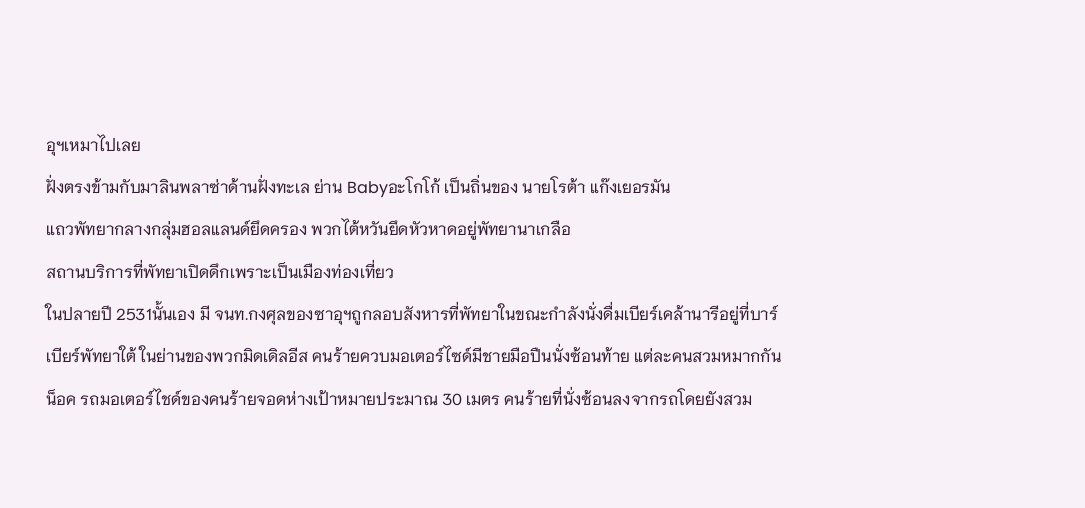อุฯเหมาไปเลย
ฝั่งตรงข้ามกับมาลินพลาซ่าด้านฝั่งทะเล ย่าน Babyอะโกโก้ เป็นถิ่นของ นายโรต้า แก๊งเยอรมัน
แถวพัทยากลางกลุ่มฮอลแลนด์ยึดครอง พวกไต้หวันยึดหัวหาดอยู่พัทยานาเกลือ
สถานบริการที่พัทยาเปิดดึกเพราะเป็นเมืองท่องเที่ยว
ในปลายปี 2531นั้นเอง มี จนท.กงศุลของซาอุฯถูกลอบสังหารที่พัทยาในขณะกำลังนั่งดื่มเบียร์เคล้านารีอยู่ที่บาร์เบียร์พัทยาใต้ ในย่านของพวกมิดเดิลอีส คนร้ายควบมอเตอร์ไซด์มีชายมือปืนนั่งซ้อนท้าย แต่ละคนสวมหมากกันน็อค รถมอเตอร์ไชด์ของคนร้ายจอดห่างเป้าหมายประมาณ 30 เมตร คนร้ายที่นั่งซ้อนลงจากรถโดยยังสวม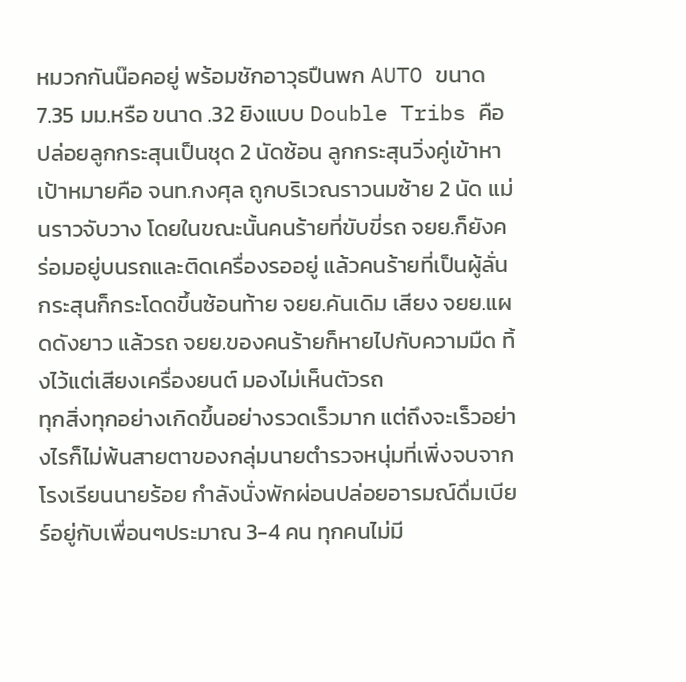หมวกกันน๊อคอยู่ พร้อมชักอาวุธปืนพก AUTO ขนาด 7.35 มม.หรือ ขนาด .32 ยิงแบบ Double Tribs คือปล่อยลูกกระสุนเป็นชุด 2 นัดซ้อน ลูกกระสุนวิ่งคู่เข้าหาเป้าหมายคือ จนท.กงศุล ถูกบริเวณราวนมซ้าย 2 นัด แม่นราวจับวาง โดยในขณะนั้นคนร้ายที่ขับขี่รถ จยย.ก็ยังคร่อมอยู่บนรถและติดเครื่องรออยู่ แล้วคนร้ายที่เป็นผู้ลั่นกระสุนก็กระโดดขึ้นซ้อนท้าย จยย.คันเดิม เสียง จยย.แผดดังยาว แล้วรถ จยย.ของคนร้ายก็หายไปกับความมืด ทิ้งไว้แต่เสียงเครื่องยนต์ มองไม่เห็นตัวรถ
ทุกสิ่งทุกอย่างเกิดขึ้นอย่างรวดเร็วมาก แต่ถึงจะเร็วอย่างไรก็ไม่พ้นสายตาของกลุ่มนายตำรวจหนุ่มที่เพิ่งจบจากโรงเรียนนายร้อย กำลังนั่งพักผ่อนปล่อยอารมณ์ดื่มเบียร์อยู่กับเพื่อนๆประมาณ 3-4 คน ทุกคนไม่มี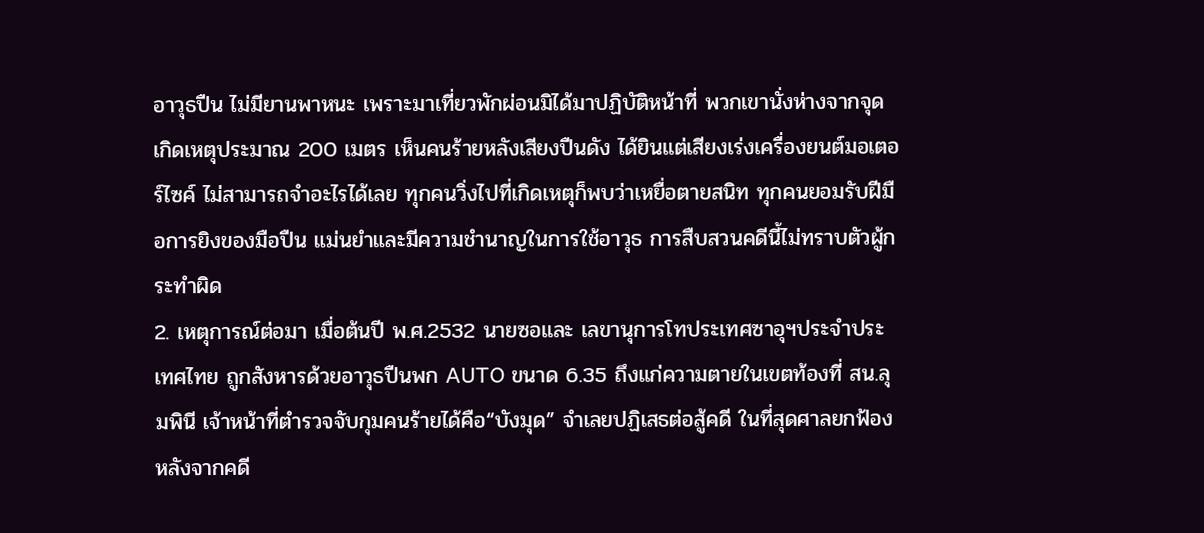อาวุธปืน ไม่มียานพาหนะ เพราะมาเที่ยวพักผ่อนมิได้มาปฏิบัติหน้าที่ พวกเขานั่งห่างจากจุดเกิดเหตุประมาณ 200 เมตร เห็นคนร้ายหลังเสียงปืนดัง ได้ยินแต่เสียงเร่งเครื่องยนต์มอเตอร์ไซค์ ไม่สามารถจำอะไรได้เลย ทุกคนวิ่งไปที่เกิดเหตุก็พบว่าเหยื่อตายสนิท ทุกคนยอมรับฝีมือการยิงของมือปืน แม่นยำและมีความชำนาญในการใช้อาวุธ การสืบสวนคดีนี้ไม่ทราบตัวผู้กระทำผิด
2. เหตุการณ์ต่อมา เมื่อต้นปี พ.ศ.2532 นายซอและ เลขานุการโทประเทศซาอุฯประจำประเทศไทย ถูกสังหารด้วยอาวุธปืนพก AUTO ขนาด 6.35 ถึงแก่ความตายในเขตท้องที่ สน.ลุมพินี เจ้าหน้าที่ตำรวจจับกุมคนร้ายได้คือ“บังมุด” จำเลยปฏิเสธต่อสู้คดี ในที่สุดศาลยกฟ้อง หลังจากคดี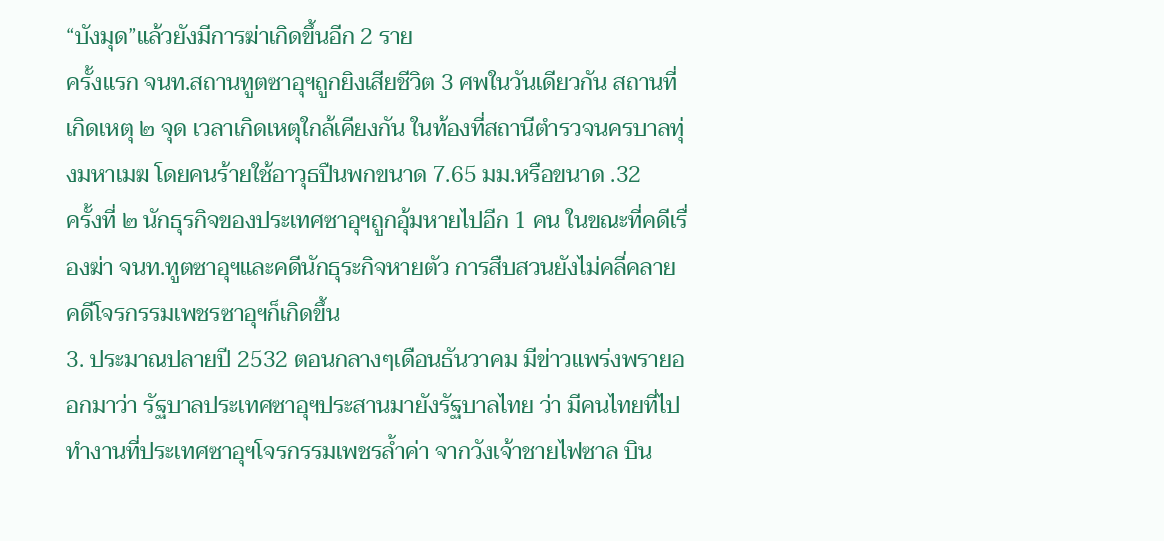“บังมุด”แล้วยังมีการฆ่าเกิดขึ้นอีก 2 ราย
ครั้งแรก จนท.สถานทูตซาอุฯถูกยิงเสียชีวิต 3 ศพในวันเดียวกัน สถานที่เกิดเหตุ ๒ จุด เวลาเกิดเหตุใกล้เคียงกัน ในท้องที่สถานีตำรวจนครบาลทุ่งมหาเมฆ โดยคนร้ายใช้อาวุธปืนพกขนาด 7.65 มม.หรือขนาด .32
ครั้งที่ ๒ นักธุรกิจของประเทศซาอุฯถูกอุ้มหายไปอีก 1 คน ในขณะที่คดีเรื่องฆ่า จนท.ทูตซาอุฯและคดีนักธุระกิจหายตัว การสืบสวนยังไม่คลี่คลาย คดีโจรกรรมเพชรซาอุฯก็เกิดขึ้น
3. ประมาณปลายปี 2532 ตอนกลางๆเดือนธันวาคม มีข่าวแพร่งพรายออกมาว่า รัฐบาลประเทศซาอุฯประสานมายังรัฐบาลไทย ว่า มีคนไทยที่ไปทำงานที่ประเทศซาอุฯโจรกรรมเพชรล้ำค่า จากวังเจ้าชายไฟซาล บิน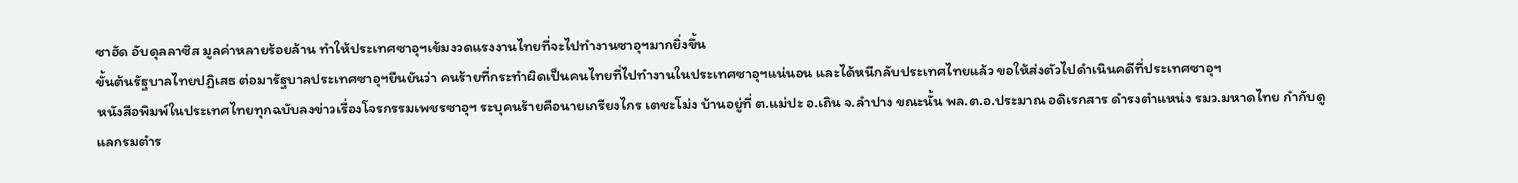ซาฮัด อับดุลลาซิส มูลค่าหลายร้อยล้าน ทำให้ประเทศซาอุฯเข้มงวดแรงงานไทยที่จะไปทำงานซาอุฯมากยิ่งขึ้น
ขั้นต้นรัฐบาลไทยปฏิเสธ ต่อมารัฐบาลประเทศซาอุฯยืนยันว่า คนร้ายที่กระทำผิดเป็นคนไทยที่ไปทำงานในประเทศซาอุฯแน่นอน และได้หนีกลับประเทศไทยแล้ว ขอให้ส่งตัวไปดำเนินคดีที่ประเทศซาอุฯ
หนังสือพิมพ์ในประเทศไทยทุกฉบับลงข่าวเรื่องโจรกรรมเพชรซาอุฯ ระบุคนร้ายคือนายเกรียงไกร เตชะโม่ง บ้านอยู่ที่ ต.แม่ปะ อ.เถิน จ.ลำปาง ขณะนั้น พล.ต.อ.ประมาณ อดิเรกสาร ดำรงตำแหน่ง รมว.มหาดไทย กำกับดูแลกรมตำร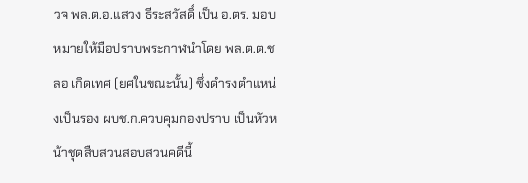วจ พล.ต.อ.แสวง ธีระสวัสดิ์ เป็น อ.ตร. มอบหมายให้มือปราบพระกาฬนำโดย พล.ต.ต.ชลอ เกิดเทศ (ยศในขณะนั้น) ซึ่งดำรงตำแหน่งเป็นรอง ผบช.ก.ควบคุมกองปราบ เป็นหัวหน้าชุดสืบสวนสอบสวนคดีนี้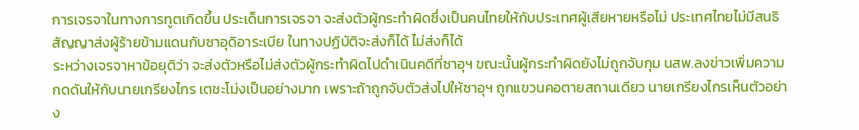การเจรจาในทางการทูตเกิดขึ้น ประเด็นการเจรจา จะส่งตัวผู้กระทำผิดซึ่งเป็นคนไทยให้กับประเทศผู้เสียหายหรือไม่ ประเทศไทยไม่มีสนธิสัญญาส่งผู้ร้ายข้ามแดนกับซาอุดิอาระเบีย ในทางปฏิบัติจะส่งก็ได้ ไม่ส่งก็ได้
ระหว่างเจรจาหาข้อยุติว่า จะส่งตัวหรือไม่ส่งตัวผู้กระทำผิดไปดำเนินคดีที่ซาอุฯ ขณะนั้นผู้กระทำผิดยังไม่ถูกจับกุม นสพ.ลงข่าวเพิ่มความกดดันให้กับนายเกรียงไกร เตชะโม่งเป็นอย่างมาก เพราะถ้าถูกจับตัวส่งไปให้ซาอุฯ ถูกแขวนคอตายสถานเดียว นายเกรียงไกรเห็นตัวอย่าง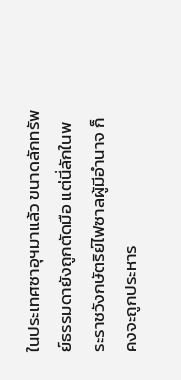ในประเทศซาอุฯมาแล้ว ขนาดลักทรัพย์ธรรมดายังถูกตัดมือ แต่นี่ลักในพระราชวังกษัตริย์ไฟซาลผู้มีอำนาจ ก็คงจะถูกประหาร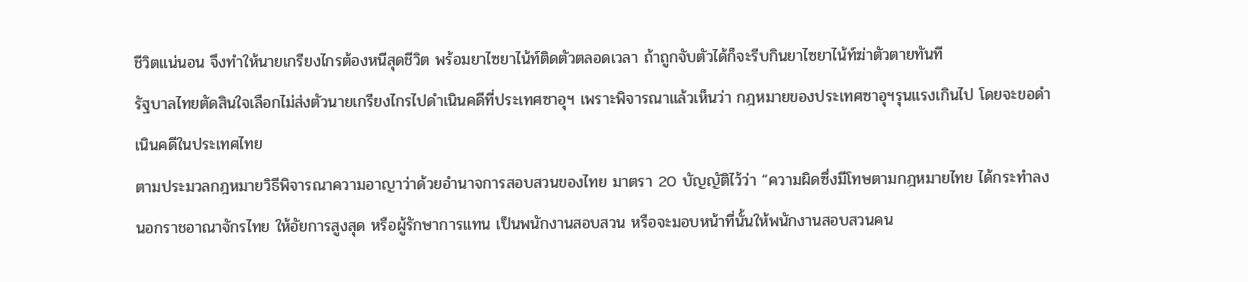ชีวิตแน่นอน จึงทำให้นายเกรียงไกรต้องหนีสุดชีวิต พร้อมยาไซยาไน้ท์ติดตัวตลอดเวลา ถ้าถูกจับตัวได้ก็จะรีบกินยาไซยาไน้ท์ฆ่าตัวตายทันที
รัฐบาลไทยตัดสินใจเลือกไม่ส่งตัวนายเกรียงไกรไปดำเนินคดีที่ประเทศซาอุฯ เพราะพิจารณาแล้วเห็นว่า กฎหมายของประเทศซาอุฯรุนแรงเกินไป โดยจะขอดำเนินคดีในประเทศไทย
ตามประมวลกฎหมายวิธีพิจารณาความอาญาว่าด้วยอำนาจการสอบสวนของไทย มาตรา 20 บัญญัติไว้ว่า “ความผิดซึ่งมีโทษตามกฎหมายไทย ได้กระทำลงนอกราชอาณาจักรไทย ให้อัยการสูงสุด หรือผู้รักษาการแทน เป็นพนักงานสอบสวน หรือจะมอบหน้าที่นั้นให้พนักงานสอบสวนคน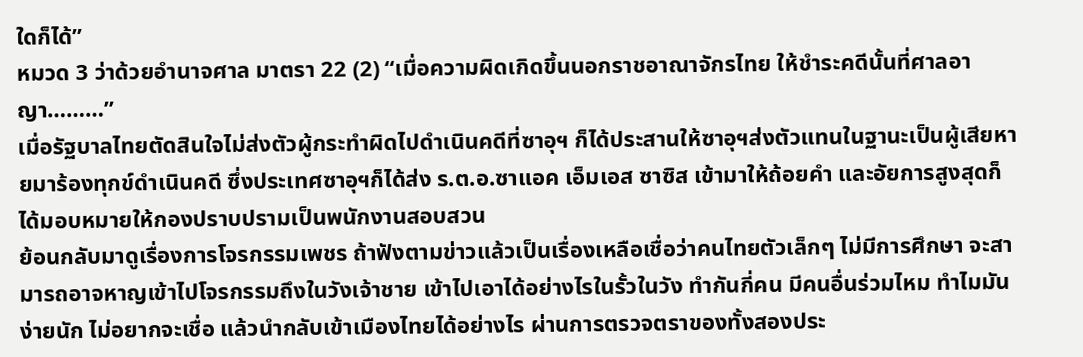ใดก็ได้”
หมวด 3 ว่าด้วยอำนาจศาล มาตรา 22 (2) “เมื่อความผิดเกิดขึ้นนอกราชอาณาจักรไทย ให้ชำระคดีนั้นที่ศาลอาญา………”
เมื่อรัฐบาลไทยตัดสินใจไม่ส่งตัวผู้กระทำผิดไปดำเนินคดีที่ซาอุฯ ก็ได้ประสานให้ซาอุฯส่งตัวแทนในฐานะเป็นผู้เสียหายมาร้องทุกข์ดำเนินคดี ซึ่งประเทศซาอุฯก็ได้ส่ง ร.ต.อ.ซาแอค เอ็มเอส ซาซิส เข้ามาให้ถ้อยคำ และอัยการสูงสุดก็ได้มอบหมายให้กองปราบปรามเป็นพนักงานสอบสวน
ย้อนกลับมาดูเรื่องการโจรกรรมเพชร ถ้าฟังตามข่าวแล้วเป็นเรื่องเหลือเชื่อว่าคนไทยตัวเล็กๆ ไม่มีการศึกษา จะสามารถอาจหาญเข้าไปโจรกรรมถึงในวังเจ้าชาย เข้าไปเอาได้อย่างไรในรั้วในวัง ทำกันกี่คน มีคนอื่นร่วมไหม ทำไมมันง่ายนัก ไม่อยากจะเชื่อ แล้วนำกลับเข้าเมืองไทยได้อย่างไร ผ่านการตรวจตราของทั้งสองประ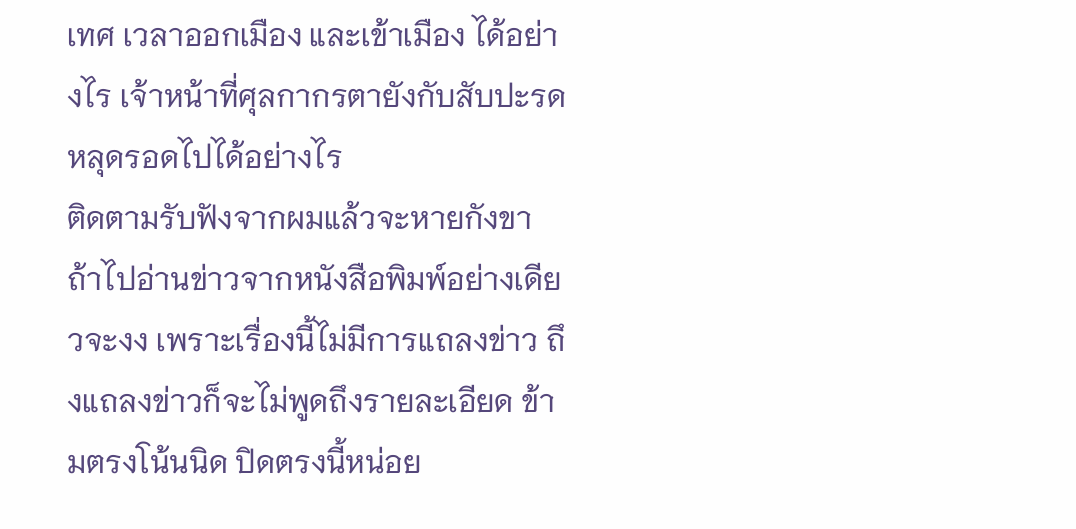เทศ เวลาออกเมือง และเข้าเมือง ได้อย่างไร เจ้าหน้าที่ศุลกากรตายังกับสับปะรดหลุดรอดไปได้อย่างไร
ติดตามรับฟังจากผมแล้วจะหายกังขา ถ้าไปอ่านข่าวจากหนังสือพิมพ์อย่างเดียวจะงง เพราะเรื่องนี้ไม่มีการแถลงข่าว ถึงแถลงข่าวก็จะไม่พูดถึงรายละเอียด ข้ามตรงโน้นนิด ปิดตรงนี้หน่อย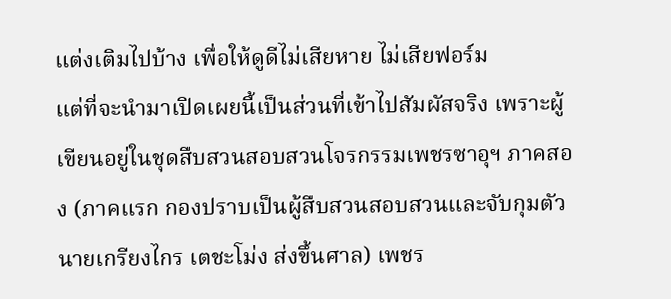แต่งเติมไปบ้าง เพื่อให้ดูดีไม่เสียหาย ไม่เสียฟอร์ม
แต่ที่จะนำมาเปิดเผยนี้เป็นส่วนที่เข้าไปสัมผัสจริง เพราะผู้เขียนอยู่ในชุดสืบสวนสอบสวนโจรกรรมเพชรซาอุฯ ภาคสอง (ภาคแรก กองปราบเป็นผู้สืบสวนสอบสวนและจับกุมตัวนายเกรียงไกร เตชะโม่ง ส่งขึ้นศาล) เพชร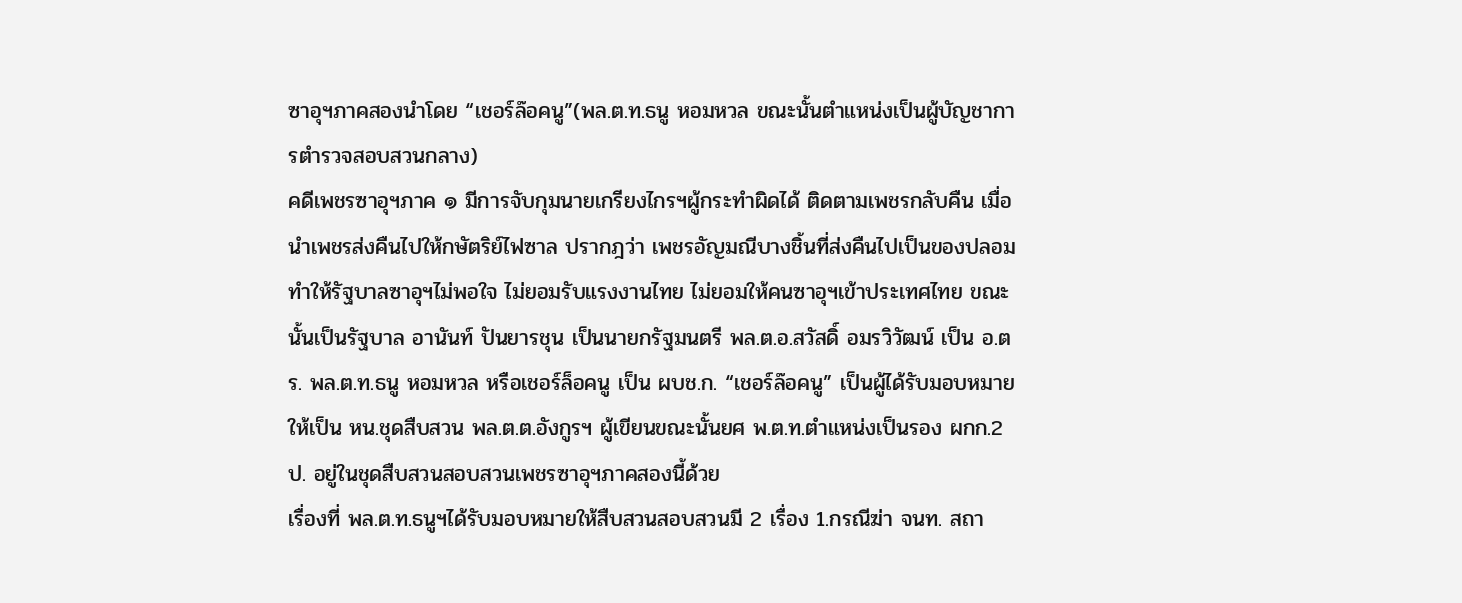ซาอุฯภาคสองนำโดย “เชอร์ล๊อคนู”(พล.ต.ท.ธนู หอมหวล ขณะนั้นตำแหน่งเป็นผู้บัญชาการตำรวจสอบสวนกลาง)
คดีเพชรซาอุฯภาค ๑ มีการจับกุมนายเกรียงไกรฯผู้กระทำผิดได้ ติดตามเพชรกลับคืน เมื่อนำเพชรส่งคืนไปให้กษัตริย์ไฟซาล ปรากฎว่า เพชรอัญมณีบางชิ้นที่ส่งคืนไปเป็นของปลอม ทำให้รัฐบาลซาอุฯไม่พอใจ ไม่ยอมรับแรงงานไทย ไม่ยอมให้คนซาอุฯเข้าประเทศไทย ขณะนั้นเป็นรัฐบาล อานันท์ ปันยารชุน เป็นนายกรัฐมนตรี พล.ต.อ.สวัสดิ์ อมรวิวัฒน์ เป็น อ.ตร. พล.ต.ท.ธนู หอมหวล หรือเชอร์ล็อคนู เป็น ผบช.ก. “เชอร์ล๊อคนู” เป็นผู้ได้รับมอบหมายให้เป็น หน.ชุดสืบสวน พล.ต.ต.อังกูรฯ ผู้เขียนขณะนั้นยศ พ.ต.ท.ตำแหน่งเป็นรอง ผกก.2 ป. อยู่ในชุดสืบสวนสอบสวนเพชรซาอุฯภาคสองนี้ด้วย
เรื่องที่ พล.ต.ท.ธนูฯได้รับมอบหมายให้สืบสวนสอบสวนมี 2 เรื่อง 1.กรณีฆ่า จนท. สถา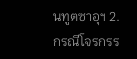นทูตซาอุฯ 2.กรณีโจรกรร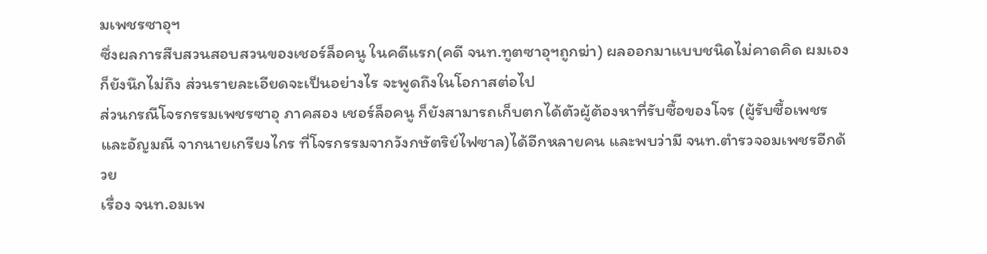มเพชรซาอุฯ
ซึ่งผลการสืบสวนสอบสวนของเชอร์ล็อคนู ในคดีแรก(คดี จนท.ทูตซาอุฯถูกฆ่า) ผลออกมาแบบชนิดไม่คาดคิด ผมเองก็ยังนึกไม่ถึง ส่วนรายละเอียดจะเป็นอย่างไร จะพูดถึงในโอกาสต่อไป
ส่วนกรณีโจรกรรมเพชรซาอุ ภาคสอง เชอร์ล็อคนู ก็ยังสามารถเก็บตกได้ตัวผู้ต้องหาที่รับซื้อของโจร (ผู้รับซื้อเพชรและอัญมณี จากนายเกรียงไกร ที่โจรกรรมจากวังกษัตริย์ไฟซาล)ได้อีกหลายคน และพบว่ามี จนท.ตำรวจอมเพชรอีกด้วย
เรื่อง จนท.อมเพ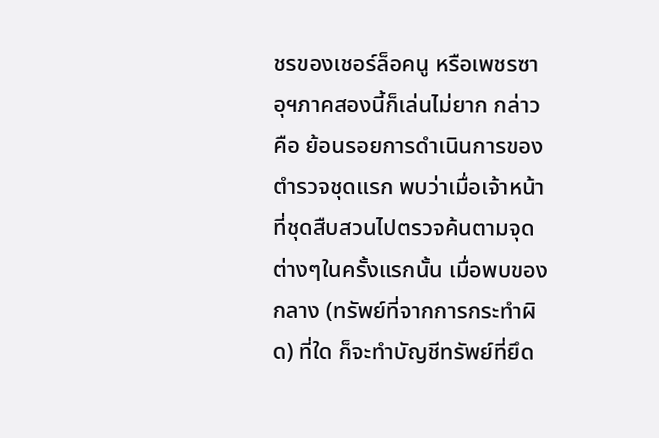ชรของเชอร์ล็อคนู หรือเพชรซาอุฯภาคสองนี้ก็เล่นไม่ยาก กล่าวคือ ย้อนรอยการดำเนินการของตำรวจชุดแรก พบว่าเมื่อเจ้าหน้าที่ชุดสืบสวนไปตรวจค้นตามจุดต่างๆในครั้งแรกนั้น เมื่อพบของกลาง (ทรัพย์ที่จากการกระทำผิด) ที่ใด ก็จะทำบัญชีทรัพย์ที่ยึด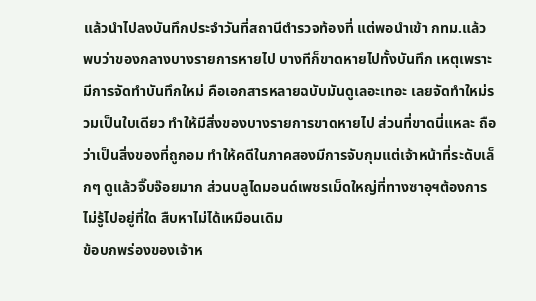แล้วนำไปลงบันทึกประจำวันที่สถานีตำรวจท้องที่ แต่พอนำเข้า กทม.แล้ว พบว่าของกลางบางรายการหายไป บางทีก็ขาดหายไปทั้งบันทึก เหตุเพราะมีการจัดทำบันทึกใหม่ คือเอกสารหลายฉบับมันดูเลอะเทอะ เลยจัดทำใหม่รวมเป็นใบเดียว ทำให้มีสิ่งของบางรายการขาดหายไป ส่วนที่ขาดนี่แหละ ถือว่าเป็นสิ่งของที่ถูกอม ทำให้คดีในภาคสองมีการจับกุมแต่เจ้าหน้าที่ระดับเล็กๆ ดูแล้วจิ๊บจ๊อยมาก ส่วนบลูไดมอนด์เพชรเม็ดใหญ่ที่ทางซาอุฯต้องการ ไม่รู้ไปอยู่ที่ใด สืบหาไม่ได้เหมือนเดิม
ข้อบกพร่องของเจ้าห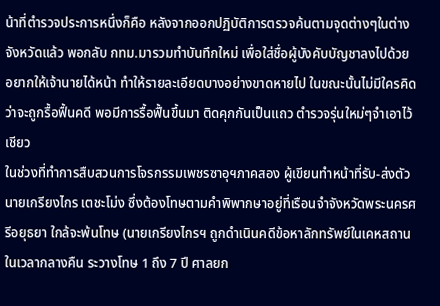น้าที่ตำรวจประการหนึ่งก็คือ หลังจากออกปฏิบัติการตรวจค้นตามจุดต่างๆในต่างจังหวัดแล้ว พอกลับ กทม.มารวมทำบันทึกใหม่ เพื่อใส่ชื่อผู้บังคับบัญชาลงไปด้วย อยากให้เจ้านายได้หน้า ทำให้รายละเอียดบางอย่างขาดหายไป ในขณะนั้นไม่มีใครคิดว่าจะถูกรื้อฟื้นคดี พอมีการรื้อฟื้นขึ้นมา ติดคุกกันเป็นแถว ตำรวจรุ่นใหม่ๆจำเอาไว้เชียว
ในช่วงที่ทำการสืบสวนการโจรกรรมเพชรซาอุฯภาคสอง ผู้เขียนทำหน้าที่รับ-ส่งตัวนายเกรียงไกร เตชะโม่ง ซึ่งต้องโทษตามคำพิพากษาอยู่ที่เรือนจำจังหวัดพระนครศรีอยุธยา ใกล้จะพ้นโทษ (นายเกรียงไกรฯ ถูกดำเนินคดีข้อหาลักทรัพย์ในเคหสถานในเวลากลางคืน ระวางโทษ 1 ถึง 7 ปี ศาลยก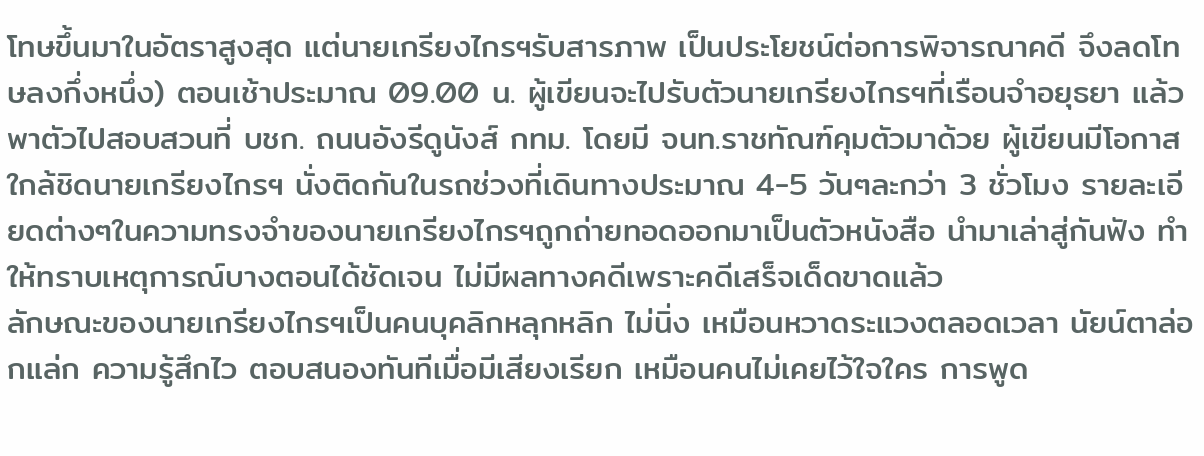โทษขึ้นมาในอัตราสูงสุด แต่นายเกรียงไกรฯรับสารภาพ เป็นประโยชน์ต่อการพิจารณาคดี จึงลดโทษลงกึ่งหนึ่ง) ตอนเช้าประมาณ 09.00 น. ผู้เขียนจะไปรับตัวนายเกรียงไกรฯที่เรือนจำอยุธยา แล้วพาตัวไปสอบสวนที่ บชก. ถนนอังรีดูนังส์ กทม. โดยมี จนท.ราชทัณฑ์คุมตัวมาด้วย ผู้เขียนมีโอกาสใกล้ชิดนายเกรียงไกรฯ นั่งติดกันในรถช่วงที่เดินทางประมาณ 4-5 วันๆละกว่า 3 ชั่วโมง รายละเอียดต่างๆในความทรงจำของนายเกรียงไกรฯถูกถ่ายทอดออกมาเป็นตัวหนังสือ นำมาเล่าสู่กันฟัง ทำให้ทราบเหตุการณ์บางตอนได้ชัดเจน ไม่มีผลทางคดีเพราะคดีเสร็จเด็ดขาดแล้ว
ลักษณะของนายเกรียงไกรฯเป็นคนบุคลิกหลุกหลิก ไม่นิ่ง เหมือนหวาดระแวงตลอดเวลา นัยน์ตาล่อกแล่ก ความรู้สึกไว ตอบสนองทันทีเมื่อมีเสียงเรียก เหมือนคนไม่เคยไว้ใจใคร การพูด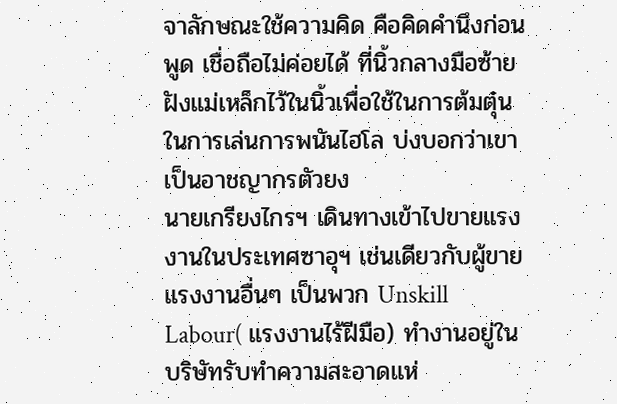จาลักษณะใช้ความคิด คือคิดคำนึงก่อนพูด เชื่อถือไม่ค่อยได้ ที่นิ้วกลางมือซ้ายฝังแม่เหล็กไว้ในนิ้วเพื่อใช้ในการต้มตุ๋นในการเล่นการพนันไฮโล บ่งบอกว่าเขาเป็นอาชญากรตัวยง
นายเกรียงไกรฯ เดินทางเข้าไปขายแรงงานในประเทศซาอุฯ เช่นเดียวกับผู้ขายแรงงานอื่นๆ เป็นพวก Unskill Labour( แรงงานไร้ฝีมือ) ทำงานอยู่ในบริษัทรับทำความสะอาดแห่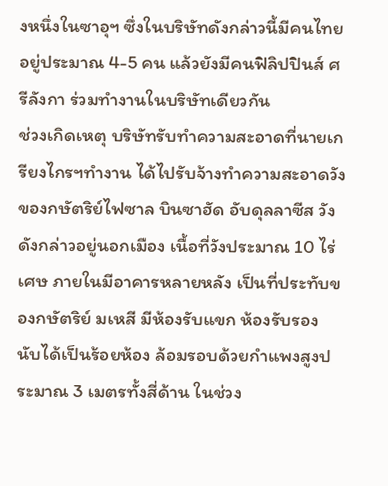งหนึ่งในซาอุฯ ซึ่งในบริษัทดังกล่าวนี้มีคนไทยอยู่ประมาณ 4-5 คน แล้วยังมีคนฟิลิปปินส์ ศรีลังกา ร่วมทำงานในบริษัทเดียวกัน
ช่วงเกิดเหตุ บริษัทรับทำความสะอาดที่นายเกรียงไกรฯทำงาน ได้ไปรับจ้างทำความสะอาดวังของกษัตริย์ไฟซาล บินซาฮัด อับดุลลาซีส วังดังกล่าวอยู่นอกเมือง เนื้อที่วังประมาณ 10 ไร่เศษ ภายในมีอาคารหลายหลัง เป็นที่ประทับของกษัตริย์ มเหสี มีห้องรับแขก ห้องรับรอง นับได้เป็นร้อยห้อง ล้อมรอบด้วยกำแพงสูงประมาณ 3 เมตรทั้งสี่ด้าน ในช่วง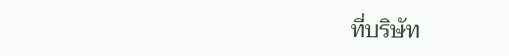ที่บริษัท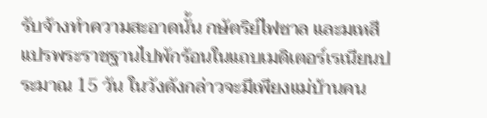รับจ้างทำความสะอาดนั้น กษัตริย์ไฟซาล และมเหสี แปรพระราชฐานไปพักร้อนในแถบเมดิเตอร์เรเนียนประมาณ 15 วัน ในวังดังกล่าวจะมีเพียงแม่บ้านคน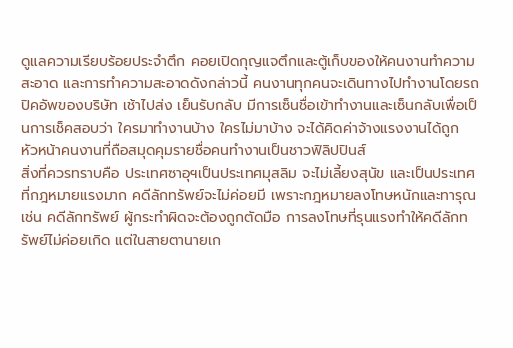ดูแลความเรียบร้อยประจำตึก คอยเปิดกุญแจตึกและตู้เก็บของให้คนงานทำความสะอาด และการทำความสะอาดดังกล่าวนี้ คนงานทุกคนจะเดินทางไปทำงานโดยรถปิคอัพของบริษัท เช้าไปส่ง เย็นรับกลับ มีการเซ็นชื่อเข้าทำงานและเซ็นกลับเพื่อเป็นการเช็คสอบว่า ใครมาทำงานบ้าง ใครไม่มาบ้าง จะได้คิดค่าจ้างแรงงานได้ถูก หัวหน้าคนงานที่ถือสมุดคุมรายชื่อคนทำงานเป็นชาวฟิลิปปินส์
สิ่งที่ควรทราบคือ ประเทศซาอุฯเป็นประเทศมุสลิม จะไม่เลี้ยงสุนัข และเป็นประเทศที่กฎหมายแรงมาก คดีลักทรัพย์จะไม่ค่อยมี เพราะกฎหมายลงโทษหนักและทารุณ เช่น คดีลักทรัพย์ ผู้กระทำผิดจะต้องถูกตัดมือ การลงโทษที่รุนแรงทำให้คดีลักทรัพย์ไม่ค่อยเกิด แต่ในสายตานายเก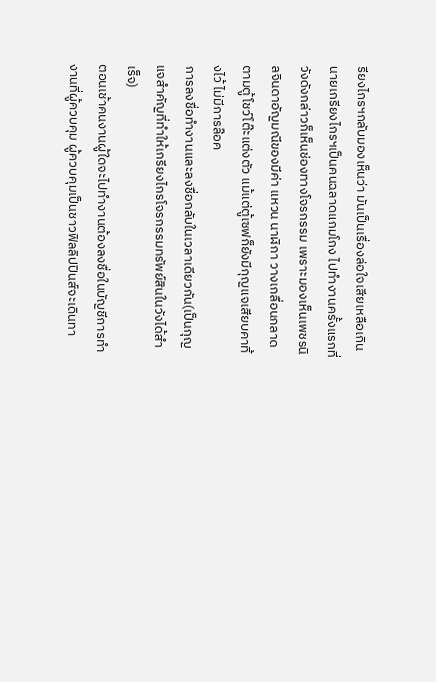รียงไกรฯกลับมองเห็นว่า มันเป็นเรื่องล่อใจเสียเหลือเกิน
นายเกรียงไกรฯเป็นคนฉลาดแกมโกง ไปทำงานครั้งแรกที่วังดังกล่าวก็เห็นช่องทางโจรกรรม เพราะมองเห็นเพชรนิลจินดาอัญมณีของมีค่า แหวน นาฬิกา วางเกลื่อนกลาด ตามตู้โชว์โต๊ะแต่งตัว แม้แต่ตู้เซฟก็ยังมีกุญแจเสียบคาทิ้งไว้ ไม่มีการล๊อค
การลงชื่อทำงานและลงชื่อกลับในเวลาเดียวกัน(เป็นกุญแจสำคัญที่ทำให้เกรียงไกรโจรกรรมทรัพย์สินในวังได้สำเร็จ)
ตอนเช้าคนงานผู้ใดจะไปทำงานต้องลงชื่อในบัญชีการทำงานที่ผู้ควบคุม ผู้ควบคุมเป็นชาวฟิลลิปปินส์จะเดินทา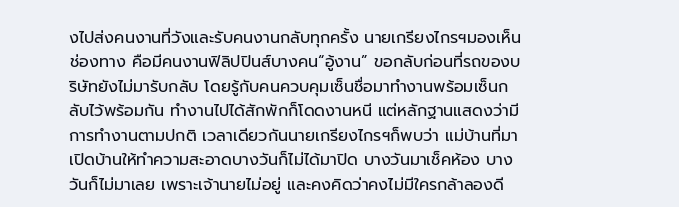งไปส่งคนงานที่วังและรับคนงานกลับทุกครั้ง นายเกรียงไกรฯมองเห็นช่องทาง คือมีคนงานฟิลิปปินส์บางคน“อู้งาน” ขอกลับก่อนที่รถของบริษัทยังไม่มารับกลับ โดยรู้กับคนควบคุมเซ็นชื่อมาทำงานพร้อมเซ็นกลับไว้พร้อมกัน ทำงานไปได้สักพักก็โดดงานหนี แต่หลักฐานแสดงว่ามีการทำงานตามปกติ เวลาเดียวกันนายเกรียงไกรฯก็พบว่า แม่บ้านที่มาเปิดบ้านให้ทำความสะอาดบางวันก็ไม่ได้มาปิด บางวันมาเช็คห้อง บางวันก็ไม่มาเลย เพราะเจ้านายไม่อยู่ และคงคิดว่าคงไม่มีใครกล้าลองดี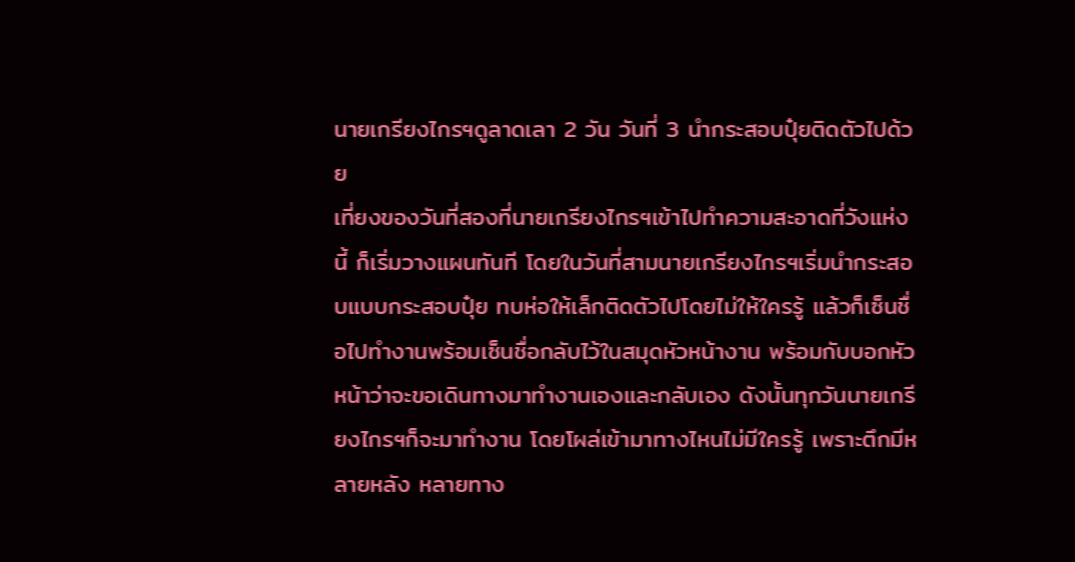นายเกรียงไกรฯดูลาดเลา 2 วัน วันที่ 3 นำกระสอบปุ๋ยติดตัวไปด้วย
เที่ยงของวันที่สองที่นายเกรียงไกรฯเข้าไปทำความสะอาดที่วังแห่งนี้ ก็เริ่มวางแผนทันที โดยในวันที่สามนายเกรียงไกรฯเริ่มนำกระสอบแบบกระสอบปุ๋ย ทบห่อให้เล็กติดตัวไปโดยไม่ให้ใครรู้ แล้วก็เซ็นชื่อไปทำงานพร้อมเซ็นชื่อกลับไว้ในสมุดหัวหน้างาน พร้อมกับบอกหัวหน้าว่าจะขอเดินทางมาทำงานเองและกลับเอง ดังนั้นทุกวันนายเกรียงไกรฯก็จะมาทำงาน โดยโผล่เข้ามาทางไหนไม่มีใครรู้ เพราะตึกมีหลายหลัง หลายทาง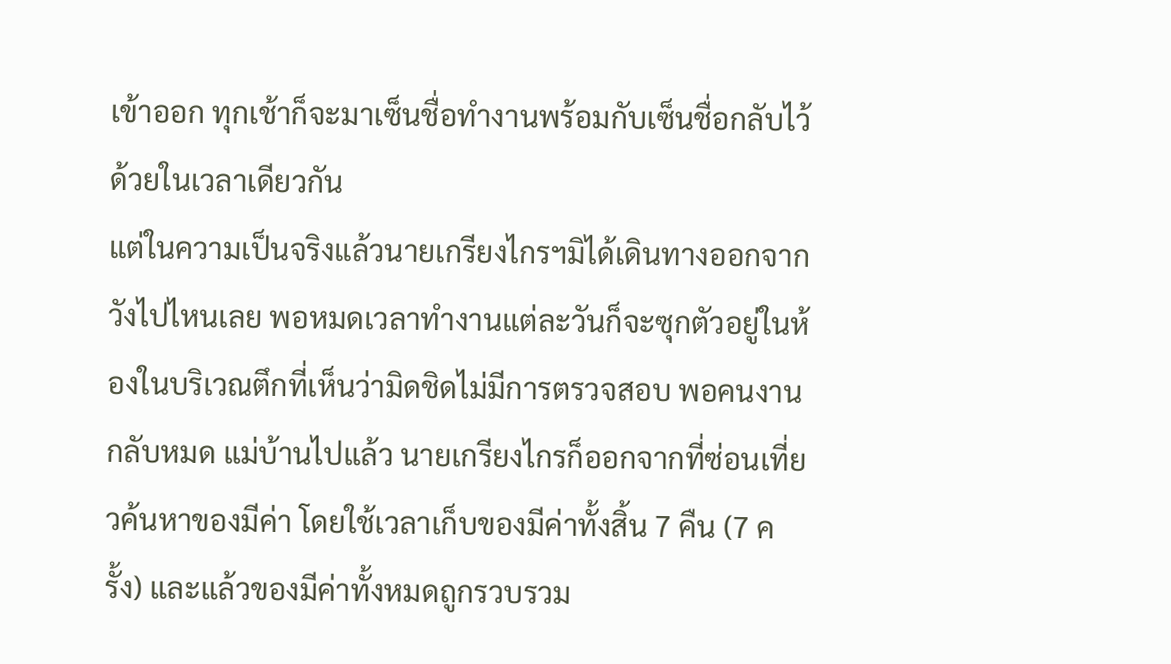เข้าออก ทุกเช้าก็จะมาเซ็นชื่อทำงานพร้อมกับเซ็นชื่อกลับไว้ด้วยในเวลาเดียวกัน
แต่ในความเป็นจริงแล้วนายเกรียงไกรฯมิได้เดินทางออกจากวังไปไหนเลย พอหมดเวลาทำงานแต่ละวันก็จะซุกตัวอยู่ในห้องในบริเวณตึกที่เห็นว่ามิดชิดไม่มีการตรวจสอบ พอคนงานกลับหมด แม่บ้านไปแล้ว นายเกรียงไกรก็ออกจากที่ซ่อนเที่ยวค้นหาของมีค่า โดยใช้เวลาเก็บของมีค่าทั้งสิ้น 7 คืน (7 ครั้ง) และแล้วของมีค่าทั้งหมดถูกรวบรวม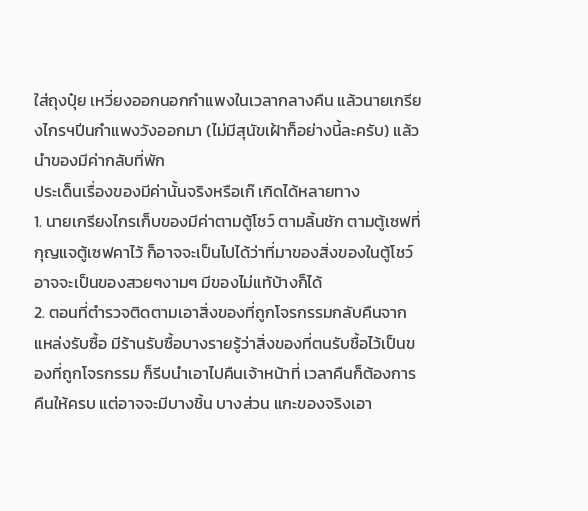ใส่ถุงปุ๋ย เหวี่ยงออกนอกกำแพงในเวลากลางคืน แล้วนายเกรียงไกรฯปีนกำแพงวังออกมา (ไม่มีสุนัขเฝ้าก็อย่างนี้ละครับ) แล้วนำของมีค่ากลับที่พัก
ประเด็นเรื่องของมีค่านั้นจริงหรือเก๊ เกิดได้หลายทาง
1. นายเกรียงไกรเก็บของมีค่าตามตู้โชว์ ตามลิ้นชัก ตามตู้เซฟที่กุญแจตู้เซฟคาไว้ ก็อาจจะเป็นไปได้ว่าที่มาของสิ่งของในตู้โชว์ อาจจะเป็นของสวยๆงามๆ มีของไม่แท้บ้างก็ได้
2. ตอนที่ตำรวจติดตามเอาสิ่งของที่ถูกโจรกรรมกลับคืนจากแหล่งรับซื้อ มีร้านรับซื้อบางรายรู้ว่าสิ่งของที่ตนรับชื้อไว้เป็นของที่ถูกโจรกรรม ก็รีบนำเอาไปคืนเจ้าหน้าที่ เวลาคืนก็ต้องการคืนให้ครบ แต่อาจจะมีบางชิ้น บางส่วน แกะของจริงเอา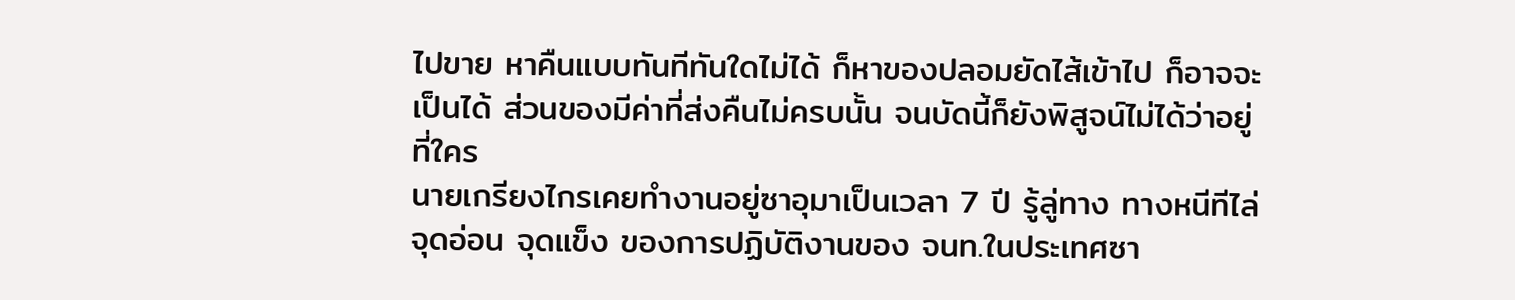ไปขาย หาคืนแบบทันทีทันใดไม่ได้ ก็หาของปลอมยัดไส้เข้าไป ก็อาจจะเป็นได้ ส่วนของมีค่าที่ส่งคืนไม่ครบนั้น จนบัดนี้ก็ยังพิสูจน์ไม่ได้ว่าอยู่ที่ใคร
นายเกรียงไกรเคยทำงานอยู่ซาอุมาเป็นเวลา 7 ปี รู้ลู่ทาง ทางหนีทีไล่ จุดอ่อน จุดแข็ง ของการปฏิบัติงานของ จนท.ในประเทศซา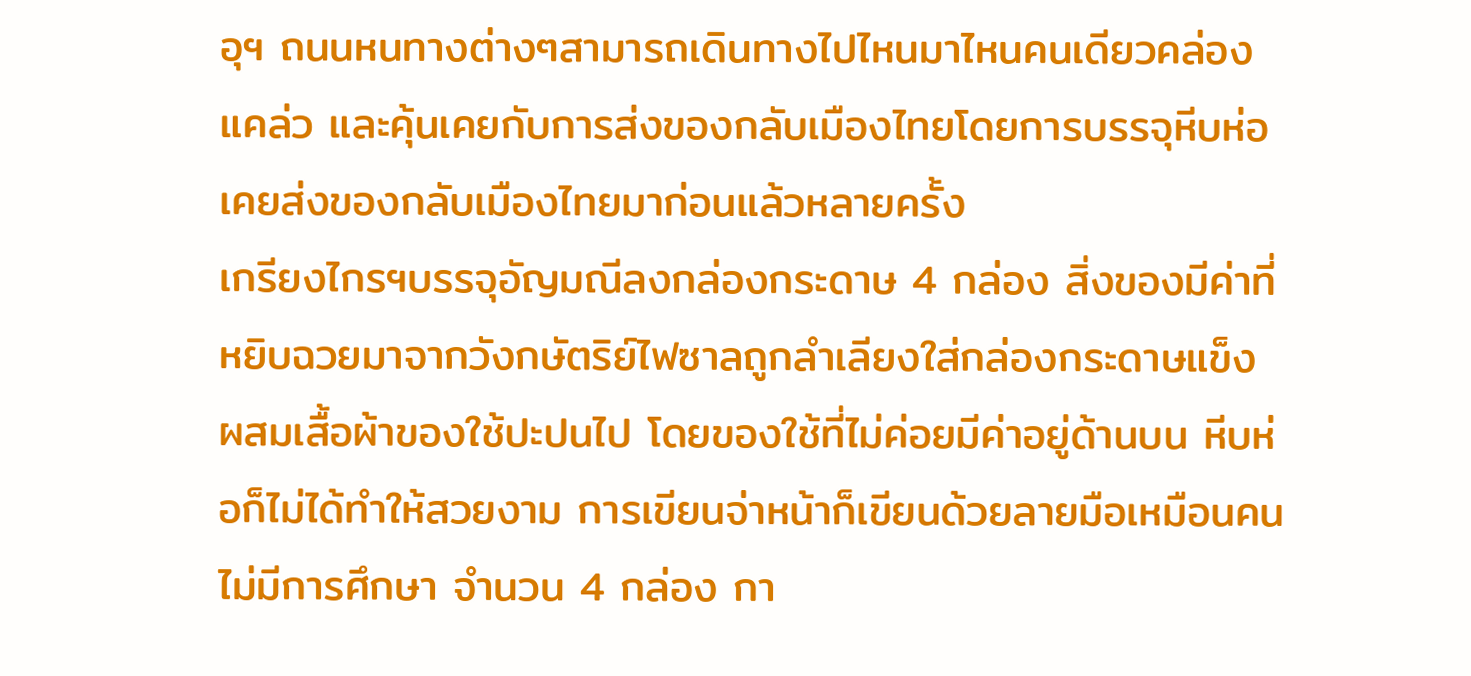อุฯ ถนนหนทางต่างๆสามารถเดินทางไปไหนมาไหนคนเดียวคล่องแคล่ว และคุ้นเคยกับการส่งของกลับเมืองไทยโดยการบรรจุหีบห่อ เคยส่งของกลับเมืองไทยมาก่อนแล้วหลายครั้ง
เกรียงไกรฯบรรจุอัญมณีลงกล่องกระดาษ 4 กล่อง สิ่งของมีค่าที่หยิบฉวยมาจากวังกษัตริย์ไฟซาลถูกลำเลียงใส่กล่องกระดาษแข็ง ผสมเสื้อผ้าของใช้ปะปนไป โดยของใช้ที่ไม่ค่อยมีค่าอยู่ด้านบน หีบห่อก็ไม่ได้ทำให้สวยงาม การเขียนจ่าหน้าก็เขียนด้วยลายมือเหมือนคนไม่มีการศึกษา จำนวน 4 กล่อง กา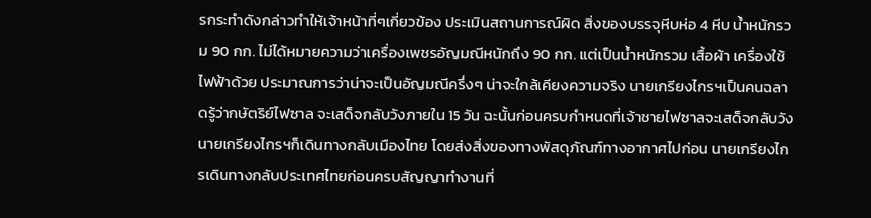รกระทำดังกล่าวทำให้เจ้าหน้าที่ๆเกี่ยวข้อง ประเมินสถานการณ์ผิด สิ่งของบรรจุหีบห่อ 4 หีบ น้ำหนักรวม 90 กก. ไม่ได้หมายความว่าเครื่องเพชรอัญมณีหนักถึง 90 กก. แต่เป็นน้ำหนักรวม เสื้อผ้า เครื่องใช้ไฟฟ้าด้วย ประมาณการว่าน่าจะเป็นอัญมณีครึ่งๆ น่าจะใกล้เคียงความจริง นายเกรียงไกรฯเป็นคนฉลาดรู้ว่ากษัตริย์ไฟซาล จะเสด็จกลับวังภายใน 15 วัน ฉะนั้นก่อนครบกำหนดที่เจ้าชายไฟซาลจะเสด็จกลับวัง นายเกรียงไกรฯก็เดินทางกลับเมืองไทย โดยส่งสิ่งของทางพัสดุภัณฑ์ทางอากาศไปก่อน นายเกรียงไกรเดินทางกลับประเทศไทยก่อนครบสัญญาทำงานที่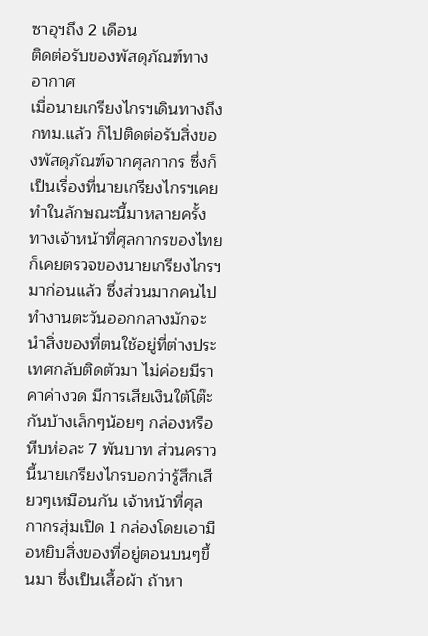ซาอุฯถึง 2 เดือน
ติดต่อรับของพัสดุภัณฑ์ทางอากาศ
เมื่อนายเกรียงไกรฯเดินทางถึง กทม.แล้ว ก็ไปติดต่อรับสิ่งของพัสดุภัณฑ์จากศุลกากร ซึ่งก็เป็นเรื่องที่นายเกรียงไกรฯเคยทำในลักษณะนี้มาหลายครั้ง ทางเจ้าหน้าที่ศุลกากรของไทย ก็เคยตรวจของนายเกรียงไกรฯมาก่อนแล้ว ซึ่งส่วนมากคนไปทำงานตะวันออกกลางมักจะนำสิ่งของที่ตนใช้อยู่ที่ต่างประเทศกลับติดตัวมา ไม่ค่อยมีราคาค่างวด มีการเสียเงินใต้โต๊ะกันบ้างเล็กๆน้อยๆ กล่องหรือหีบห่อละ 7 พันบาท ส่วนคราวนี้นายเกรียงไกรบอกว่ารู้สึกเสียวๆเหมือนกัน เจ้าหน้าที่ศุลกากรสุ่มเปิด 1 กล่องโดยเอามือหยิบสิ่งของที่อยู่ตอนบนๆขึ้นมา ซึ่งเป็นเสื้อผ้า ถ้าหา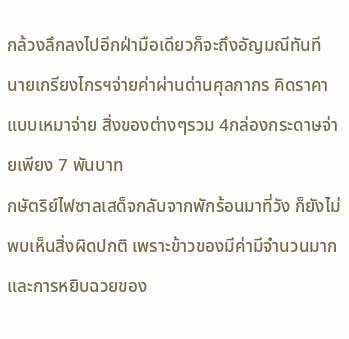กล้วงลึกลงไปอีกฝ่ามือเดียวก็จะถึงอัญมณีทันที
นายเกรียงไกรฯจ่ายค่าผ่านด่านศุลกากร คิดราคาแบบเหมาจ่าย สิ่งของต่างๆรวม 4กล่องกระดาษจ่ายเพียง 7 พันบาท
กษัตริย์ไฟซาลเสด็จกลับจากพักร้อนมาที่วัง ก็ยังไม่พบเห็นสิ่งผิดปกติ เพราะข้าวของมีค่ามีจำนวนมาก และการหยิบฉวยของ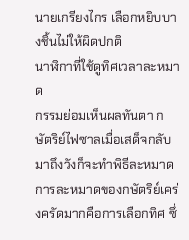นายเกรียงไกร เลือกหยิบบางชิ้นไม่ให้ผิดปกติ
นาฬิกาที่ใช้ดูทิศเวลาละหมาด
กรรมย่อมเห็นผลทันตา กษัตริย์ไฟซาลเมื่อเสด็จกลับมาถึงวังก็จะทำพิธีละหมาด การละหมาดของกษัตริย์เคร่งครัดมากคือการเลือกทิศ ซึ่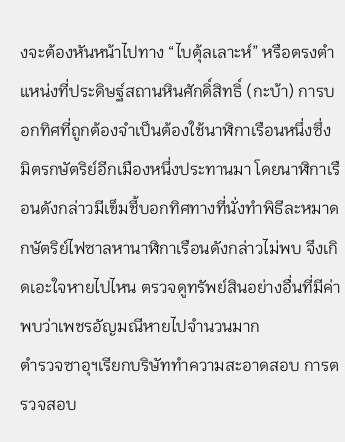งจะต้องหันหน้าไปทาง “ไบตุ้ลเลาะห์” หรือตรงตำแหน่งที่ประดิษฐ์สถานหินศักดิ์สิทธิ์ (กะบ้า) การบอกทิศที่ถูกต้องจำเป็นต้องใช้นาฬิกาเรือนหนึ่งซึ่งมิตรกษัตริย์อีกเมืองหนึ่งประทานมา โดยนาฬิกาเรือนดังกล่าวมีเข็มชี้บอกทิศทางที่นั่งทำพิธีละหมาด กษัตริย์ไฟซาลหานาฬิกาเรือนดังกล่าวไม่พบ จึงเกิดเอะใจหายไปไหน ตรวจดูทรัพย์สินอย่างอื่นที่มีค่า พบว่าเพชรอัญมณีหายไปจำนวนมาก
ตำรวจซาอุฯเรียกบริษัททำความสะอาดสอบ การตรวจสอบ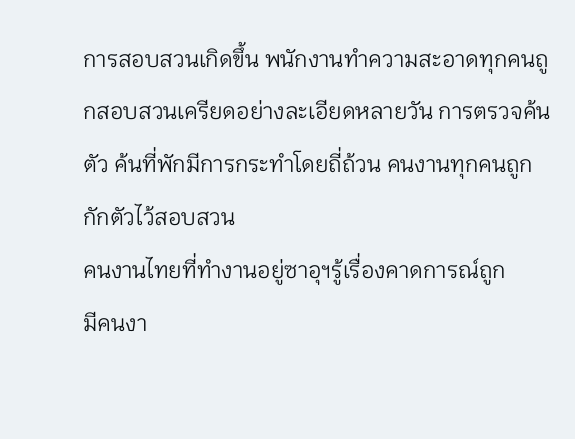การสอบสวนเกิดขึ้น พนักงานทำความสะอาดทุกคนถูกสอบสวนเครียดอย่างละเอียดหลายวัน การตรวจค้นตัว ค้นที่พักมีการกระทำโดยถี่ถ้วน คนงานทุกคนถูกกักตัวไว้สอบสวน
คนงานไทยที่ทำงานอยู่ซาอุฯรู้เรื่องคาดการณ์ถูก
มีคนงา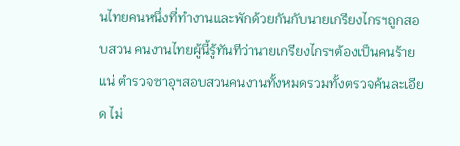นไทยคนหนึ่งที่ทำงานและพักด้วยกันกับนายเกรียงไกรฯถูกสอบสวน คนงานไทยผู้นี้รู้ทันทีว่านายเกรียงไกรฯต้องเป็นคนร้ายแน่ ตำรวจซาอุฯสอบสวนคนงานทั้งหมดรวมทั้งตรวจค้นละเอียด ไม่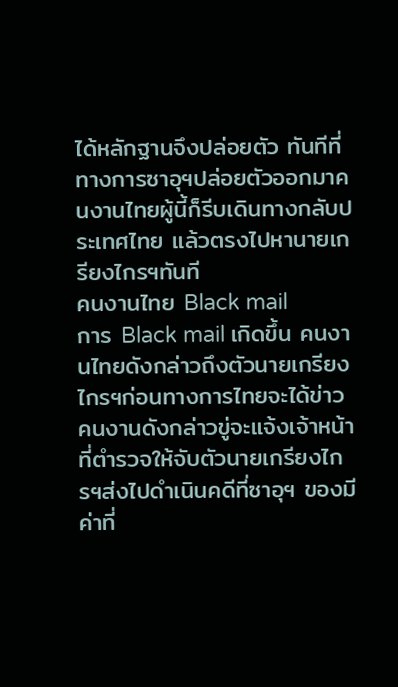ได้หลักฐานจึงปล่อยตัว ทันทีที่ทางการซาอุฯปล่อยตัวออกมาคนงานไทยผู้นี้ก็รีบเดินทางกลับประเทศไทย แล้วตรงไปหานายเกรียงไกรฯทันที
คนงานไทย Black mail
การ Black mail เกิดขึ้น คนงานไทยดังกล่าวถึงตัวนายเกรียงไกรฯก่อนทางการไทยจะได้ข่าว คนงานดังกล่าวขู่จะแจ้งเจ้าหน้าที่ตำรวจให้จับตัวนายเกรียงไกรฯส่งไปดำเนินคดีที่ซาอุฯ ของมีค่าที่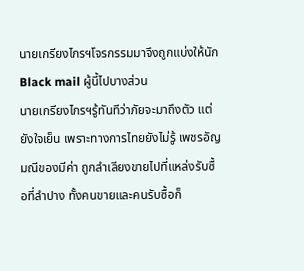นายเกรียงไกรฯโจรกรรมมาจึงถูกแบ่งให้นัก Black mail ผู้นี้ไปบางส่วน
นายเกรียงไกรฯรู้ทันทีว่าภัยจะมาถึงตัว แต่ยังใจเย็น เพราะทางการไทยยังไม่รู้ เพชรอัญมณีของมีค่า ถูกลำเลียงขายไปที่แหล่งรับซื้อที่ลำปาง ทั้งคนขายและคนรับซื้อก็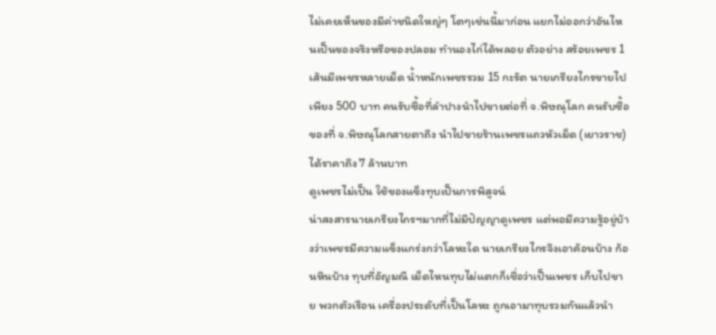ไม่เคยเห็นของมีค่าชนิดใหญ่ๆ โตๆเช่นนี้มาก่อน แยกไม่ออกว่าอันไหนเป็นของจริงหรือของปลอม ทำนองไก่ได้พลอย ตัวอย่าง สร้อยเพชร 1 เส้นมีเพชรหลายเม็ด น้ำหนักเพชรรวม 15 กะรัต นายเกรียงไกรขายไปเพียง 500 บาท คนรับซื้อที่ลำปางนำไปขายต่อที่ จ.พิษณุโลก คนรับซื้อของที่ จ.พิษณุโลกสายตาถึง นำไปขายร้านเพชรแถวหัวเม็ด (เยาวราช) ได้ราคาถึง 7 ล้านบาท
ดูเพชรไม่เป็น ใช้ของแข็งทุบเป็นการพิสูจน์
น่าสงสารนายเกรียงไกรฯมากที่ไม่มีปัญญาดูเพชร แต่พอมีความรู้อยู่บ้างว่าเพชรมีความแข็งแกร่งกว่าโลหะใด นายเกรียงไกรจึงเอาค้อนบ้าง ก้อนหินบ้าง ทุบที่อัญมณี เม็ดไหนทุบไม่แตกก็เชื่อว่าเป็นเพชร เก็บไปขาย พวกตัวเรือน เครื่องประดับที่เป็นโลหะ ถูกเอามาทุบรวมกันแล้วนำ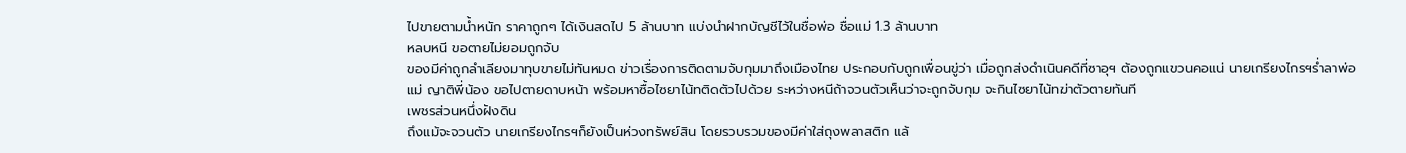ไปขายตามน้ำหนัก ราคาถูกๆ ได้เงินสดไป 5 ล้านบาท แบ่งนำฝากบัญชีไว้ในชื่อพ่อ ชื่อแม่ 1.3 ล้านบาท
หลบหนี ขอตายไม่ยอมถูกจับ
ของมีค่าถูกลำเลียงมาทุบขายไม่ทันหมด ข่าวเรื่องการติดตามจับกุมมาถึงเมืองไทย ประกอบกับถูกเพื่อนขู่ว่า เมื่อถูกส่งดำเนินคดีที่ซาอุฯ ต้องถูกแขวนคอแน่ นายเกรียงไกรฯร่ำลาพ่อแม่ ญาติพี่น้อง ขอไปตายดาบหน้า พร้อมหาซื้อไซยาไน้ทติดตัวไปด้วย ระหว่างหนีถ้าจวนตัวเห็นว่าจะถูกจับกุม จะกินไซยาไน้ทฆ่าตัวตายทันที
เพชรส่วนหนึ่งฝังดิน
ถึงแม้จะจวนตัว นายเกรียงไกรฯก็ยังเป็นห่วงทรัพย์สิน โดยรวบรวมของมีค่าใส่ถุงพลาสติก แล้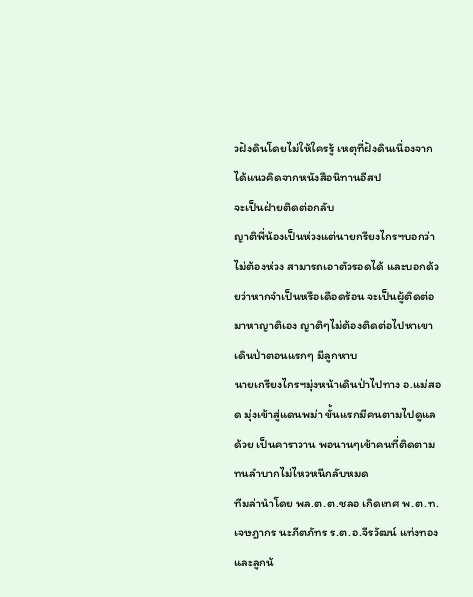วฝังดินโดยไม่ให้ใครรู้ เหตุที่ฝังดินเนื่องจากได้แนวคิดจากหนังสือนิทานอีสป
จะเป็นฝ่ายติดต่อกลับ
ญาติพี่น้องเป็นห่วงแต่นายกรียงไกรฯบอกว่า ไม่ต้องห่วง สามารถเอาตัวรอดได้ และบอกด้วยว่าหากจำเป็นหรือเดือดร้อน จะเป็นผู้ติดต่อมาหาญาติเอง ญาติๆไม่ต้องติดต่อไปหาเขา
เดินป่าตอนแรกๆ มีลูกหาบ
นายเกรียงไกรฯมุ่งหน้าเดินป่าไปทาง อ.แม่สอด มุ่งเข้าสู่แดนพม่า ขั้นแรกมีคนตามไปดูแลด้วย เป็นคาราวาน พอนานๆเข้าคนที่ติดตามทนลำบากไม่ไหวหนีกลับหมด
ทีมล่านำโดย พล.ต.ต.ชลอ เกิดเทศ พ.ต.ท.เจษฎากร นะภีตภัทร ร.ต.อ.จีรวัฒน์ แท่งทอง และลูกน้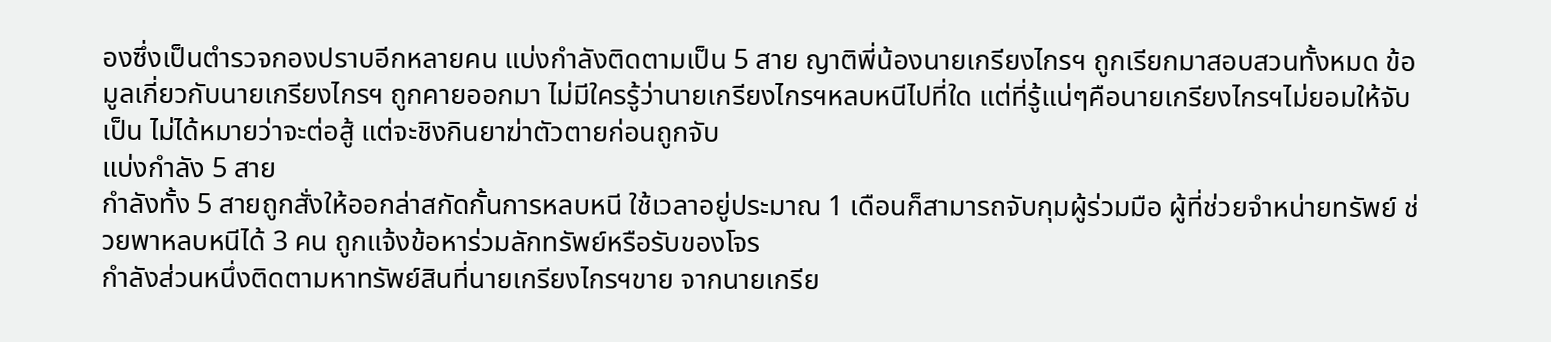องซึ่งเป็นตำรวจกองปราบอีกหลายคน แบ่งกำลังติดตามเป็น 5 สาย ญาติพี่น้องนายเกรียงไกรฯ ถูกเรียกมาสอบสวนทั้งหมด ข้อมูลเกี่ยวกับนายเกรียงไกรฯ ถูกคายออกมา ไม่มีใครรู้ว่านายเกรียงไกรฯหลบหนีไปที่ใด แต่ที่รู้แน่ๆคือนายเกรียงไกรฯไม่ยอมให้จับเป็น ไม่ได้หมายว่าจะต่อสู้ แต่จะชิงกินยาฆ่าตัวตายก่อนถูกจับ
แบ่งกำลัง 5 สาย
กำลังทั้ง 5 สายถูกสั่งให้ออกล่าสกัดกั้นการหลบหนี ใช้เวลาอยู่ประมาณ 1 เดือนก็สามารถจับกุมผู้ร่วมมือ ผู้ที่ช่วยจำหน่ายทรัพย์ ช่วยพาหลบหนีได้ 3 คน ถูกแจ้งข้อหาร่วมลักทรัพย์หรือรับของโจร
กำลังส่วนหนึ่งติดตามหาทรัพย์สินที่นายเกรียงไกรฯขาย จากนายเกรีย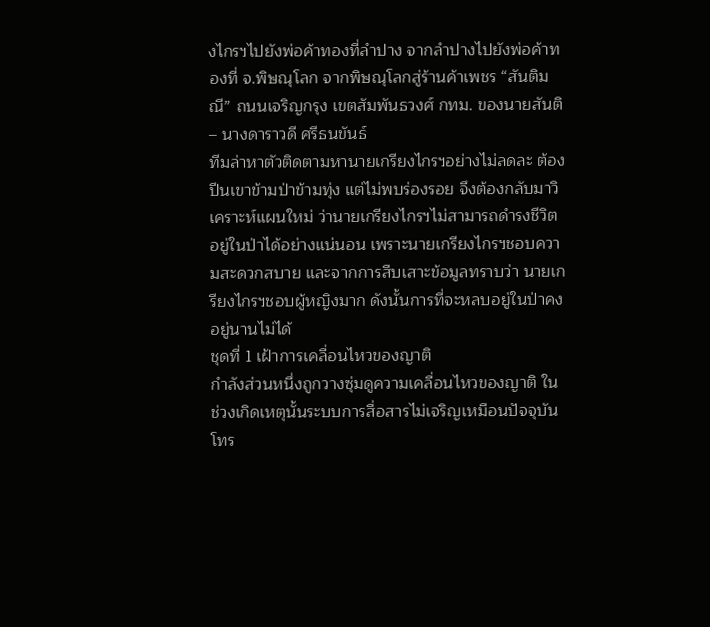งไกรฯไปยังพ่อค้าทองที่ลำปาง จากลำปางไปยังพ่อค้าทองที่ จ.พิษณุโลก จากพิษณุโลกสู่ร้านค้าเพชร “สันติมณี” ถนนเจริญกรุง เขตสัมพันธวงศ์ กทม. ของนายสันติ – นางดาราวดี ศรีธนขันธ์
ทีมล่าหาตัวติดตามหานายเกรียงไกรฯอย่างไม่ลดละ ต้องปีนเขาข้ามป่าข้ามทุ่ง แต่ไม่พบร่องรอย จึงต้องกลับมาวิเคราะห์แผนใหม่ ว่านายเกรียงไกรฯไม่สามารถดำรงชีวิตอยู่ในป่าได้อย่างแน่นอน เพราะนายเกรียงไกรฯชอบความสะดวกสบาย และจากการสืบเสาะข้อมูลทราบว่า นายเกรียงไกรฯชอบผู้หญิงมาก ดังนั้นการที่จะหลบอยู่ในป่าคงอยู่นานไม่ได้
ชุดที่ 1 เฝ้าการเคลื่อนไหวของญาติ
กำลังส่วนหนึ่งถูกวางซุ่มดูความเคลื่อนไหวของญาติ ในช่วงเกิดเหตุนั้นระบบการสื่อสารไม่เจริญเหมือนปัจจุบัน โทร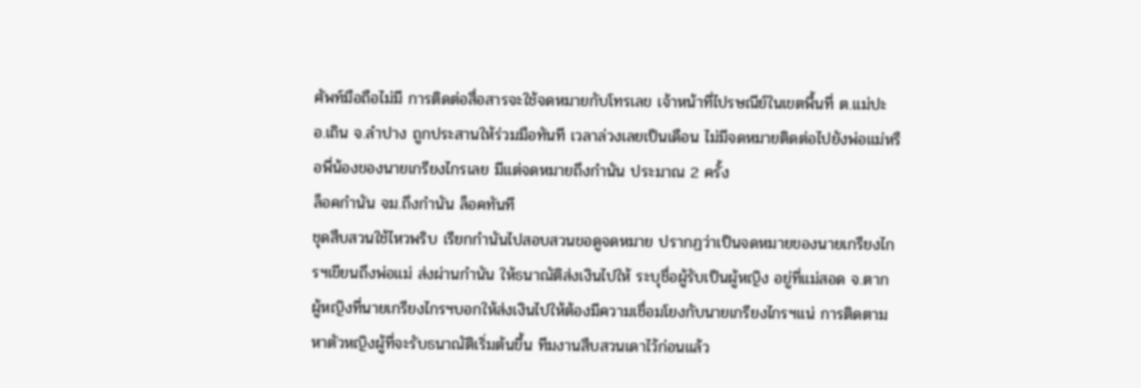ศัพท์มือถือไม่มี การติดต่อสื่อสารจะใช้จดหมายกับโทรเลข เจ้าหน้าที่ไปรษณีย์ในเขตพื้นที่ ต.แม่ปะ อ.เถิน จ.ลำปาง ถูกประสานให้ร่วมมือทันที เวลาล่วงเลยเป็นเดือน ไม่มีจดหมายติดต่อไปยังพ่อแม่หรือพี่น้องของนายเกรียงไกรเลย มีแต่จดหมายถึงกำนัน ประมาณ 2 ครั้ง
ล็อคกำนัน จม.ถึงกำนัน ล็อคทันที
ชุดสืบสวนใช้ไหวพริบ เรียกกำนันไปสอบสวนขอดูจดหมาย ปรากฏว่าเป็นจดหมายของนายเกรียงไกรฯเขียนถึงพ่อแม่ ส่งผ่านกำนัน ให้ธนาณัติส่งเงินไปให้ ระบุชื่อผู้รับเป็นผู้หญิง อยู่ที่แม่สอด จ.ตาก
ผู้หญิงที่นายเกรียงไกรฯบอกให้ส่งเงินไปให้ต้องมีความเชื่อมโยงกับนายเกรียงไกรฯแน่ การติดตามหาตัวหญิงผู้ที่จะรับธนาณัติเริ่มต้นขึ้น ทีมงานสืบสวนเดาไว้ก่อนแล้ว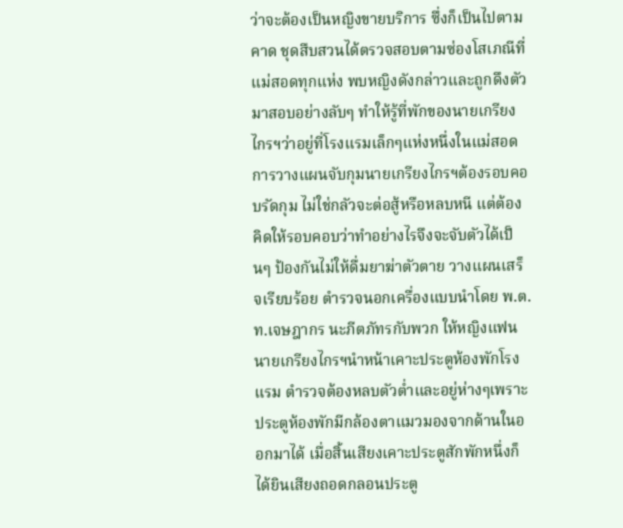ว่าจะต้องเป็นหญิงขายบริการ ซึ่งก็เป็นไปตามคาด ชุดสืบสวนได้ตรวจสอบตามซ่องโสเภณีที่แม่สอดทุกแห่ง พบหญิงดังกล่าวและถูกดึงตัวมาสอบอย่างลับๆ ทำให้รู้ที่พักของนายเกรียงไกรฯว่าอยู่ที่โรงแรมเล็กๆแห่งหนึ่งในแม่สอด
การวางแผนจับกุมนายเกรียงไกรฯต้องรอบคอบรัดกุม ไม่ใช่กลัวจะต่อสู้หรือหลบหนี แต่ต้องคิดให้รอบคอบว่าทำอย่างไรจึงจะจับตัวได้เป็นๆ ป้องกันไม่ให้ดื่มยาฆ่าตัวตาย วางแผนเสร็จเรียบร้อย ตำรวจนอกเครื่องแบบนำโดย พ.ต.ท.เจษฎากร นะภีตภัทรกับพวก ให้หญิงแฟนนายเกรียงไกรฯนำหน้าเคาะประตูห้องพักโรงแรม ตำรวจต้องหลบตัวต่ำและอยู่ห่างๆเพราะประตูห้องพักมีกล้องตาแมวมองจากด้านในออกมาได้ เมื่อสิ้นเสียงเคาะประตูสักพักหนึ่งก็ได้ยินเสียงถอดกลอนประตู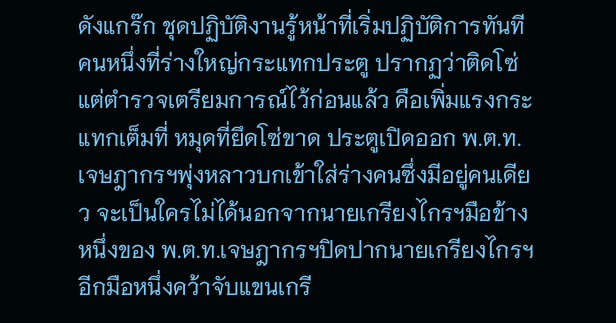ดังแกร๊ก ชุดปฏิบัติงานรู้หน้าที่เริ่มปฏิบัติการทันที คนหนึ่งที่ร่างใหญ่กระแทกประตู ปรากฏว่าติดโซ่ แต่ตำรวจเตรียมการณ์ไว้ก่อนแล้ว คือเพิ่มแรงกระแทกเต็มที่ หมุดที่ยึดโซ่ขาด ประตูเปิดออก พ.ต.ท.เจษฎากรฯพุ่งหลาวบกเข้าใส่ร่างคนซึ่งมีอยู่คนเดียว จะเป็นใครไม่ได้นอกจากนายเกรียงไกรฯมือข้างหนึ่งของ พ.ต.ท.เจษฎากรฯปิดปากนายเกรียงไกรฯ อีกมือหนึ่งคว้าจับแขนเกรี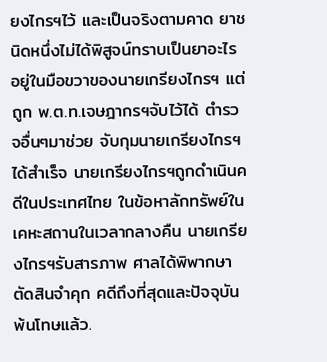ยงไกรฯไว้ และเป็นจริงตามคาด ยาชนิดหนึ่งไม่ได้พิสูจน์ทราบเป็นยาอะไร อยู่ในมือขวาของนายเกรียงไกรฯ แต่ถูก พ.ต.ท.เจษฎากรฯจับไว้ได้ ตำรวจอื่นๆมาช่วย จับกุมนายเกรียงไกรฯได้สำเร็จ นายเกรียงไกรฯถูกดำเนินคดีในประเทศไทย ในข้อหาลักทรัพย์ในเคหะสถานในเวลากลางคืน นายเกรียงไกรฯรับสารภาพ ศาลได้พิพากษาตัดสินจำคุก คดีถึงที่สุดและปัจจุบันพ้นโทษแล้ว.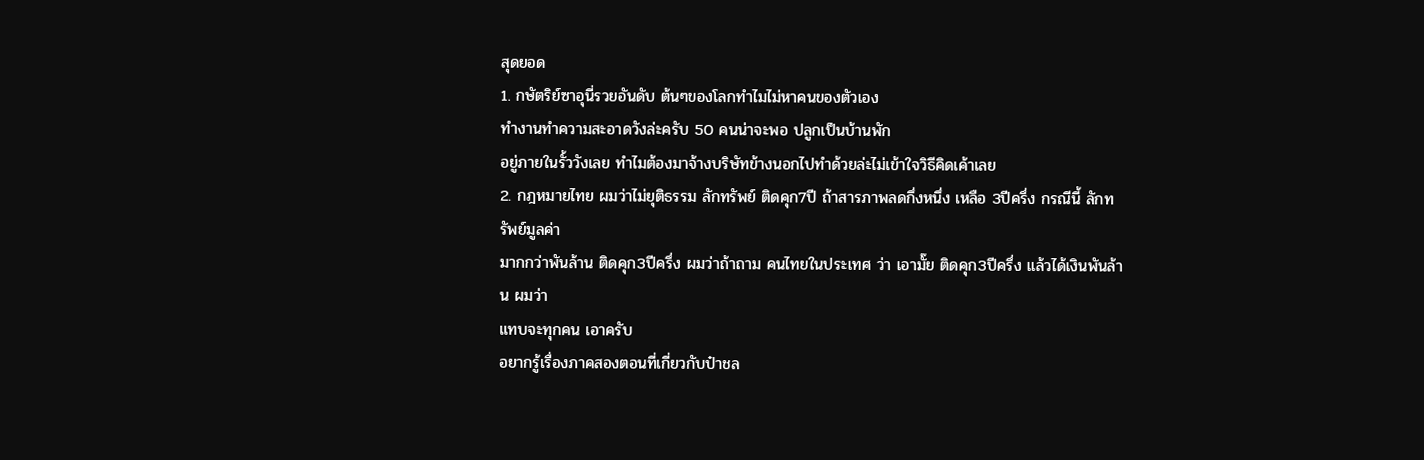สุดยอด
1. กษัตริย์ซาอุนี่รวยอันดับ ต้นๆของโลกทำไมไม่หาคนของตัวเอง
ทำงานทำความสะอาดวังล่ะครับ 50 คนน่าจะพอ ปลูกเป็นบ้านพัก
อยู่ภายในรั้ววังเลย ทำไมต้องมาจ้างบริษัทข้างนอกไปทำด้วยล่ะไม่เข้าใจวิธีคิดเค้าเลย
2. กฎหมายไทย ผมว่าไม่ยุติธรรม ลักทรัพย์ ติดคุก7ปี ถ้าสารภาพลดกึ่งหนึ่ง เหลือ 3ปีครึ่ง กรณีนี้ ลักทรัพย์มูลค่า
มากกว่าพันล้าน ติดคุก3ปีครึ่ง ผมว่าถ้าถาม คนไทยในประเทศ ว่า เอามั๊ย ติดคุก3ปีครึ่ง แล้วได้เงินพันล้าน ผมว่า
แทบจะทุกคน เอาครับ
อยากรู้เรื่องภาคสองตอนที่เกี่ยวกับป๋าชล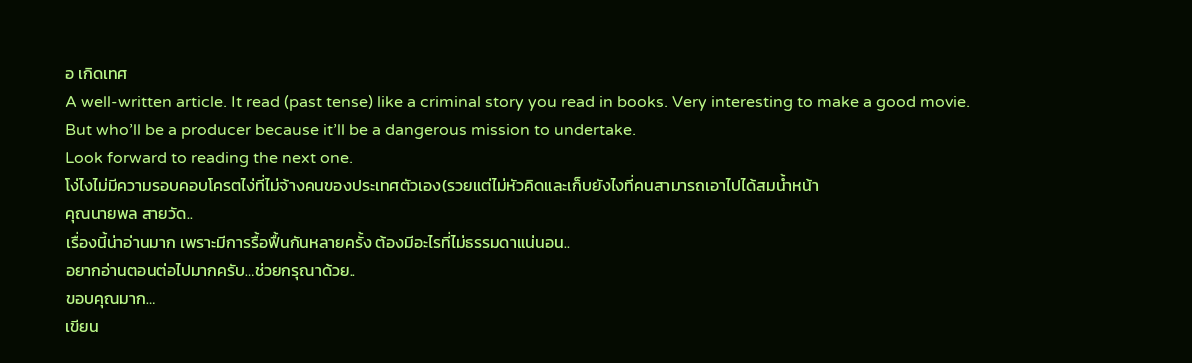อ เกิดเทศ
A well-written article. It read (past tense) like a criminal story you read in books. Very interesting to make a good movie. But who’ll be a producer because it’ll be a dangerous mission to undertake.
Look forward to reading the next one.
โง่ไงไม่มีความรอบคอบโครตไง่ที่ไม่จ้างคนของประเทศตัวเอง(รวยแต่ไม่หัวคิดและเก็บยังไงที่คนสามารถเอาไปได้สมน้ำหน้า
คุณนายพล สายวัด..
เรื่องนี้น่าอ่านมาก เพราะมีการรื้อฟื้นกันหลายครั้ง ต้องมีอะไรที่ไม่ธรรมดาแน่นอน..
อยากอ่านตอนต่อไปมากครับ…ช่วยกรุณาด้วย..
ขอบคุณมาก…
เขียน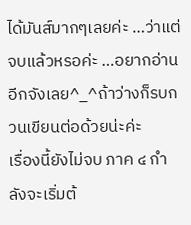ได้มันส์มากๆเลยค่ะ …ว่าแต่จบแล้วหรอค่ะ …อยากอ่านอีกจังเลย^_^ถ้าว่างก็รบกวนเขียนต่อด้วยน่ะค่ะ
เรื่องนี้ยังไม่จบ ภาค ๔ กำลังจะเริ่มต้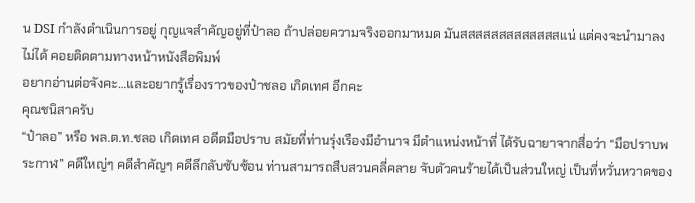น DSI กำลังดำเนินการอยู่ กุญแจสำคัญอยู่ที่ป๋าลอ ถ้าปล่อยความจริงออกมาหมด มันสสสสสสสสสสสสสแน่ แต่คงจะนำมาลงไม่ได้ คอยติดตามทางหน้าหนังสือพิมพ์
อยากอ่านต่อจังคะ…และอยากรู้เรื่องราวของป๋าชลอ เกิดเทศ อีกคะ
คุณชนิสาครับ
“ป๋าลอ” หรือ พล.ต.ท.ชลอ เกิดเทศ อดีตมือปราบ สมัยที่ท่านรุ่งเรืองมีอำนาจ มีตำแหน่งหน้าที่ ได้รับฉายาจากสื่อว่า “มือปราบพระกาฬ” คดีใหญ่ๆ คดีสำคัญๆ คดีลึกลับซับซ้อน ท่านสามารถสืบสวนคลี่คลาย จับตัวคนร้ายได้เป็นส่วนใหญ่ เป็นที่หวั่นหวาดของ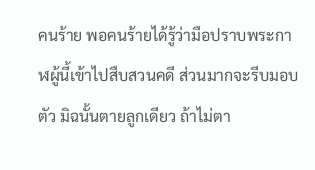คนร้าย พอคนร้ายได้รู้ว่ามือปราบพระกาฬผู้นี้เข้าไปสืบสวนคดี ส่วนมากจะรีบมอบตัว มิฉนั้นตายลูกเดียว ถ้าไม่ตา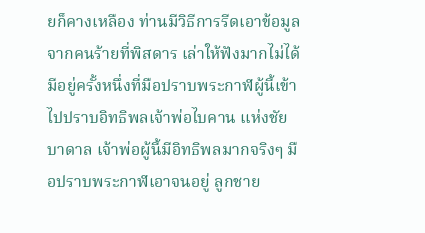ยก็คางเหลือง ท่านมีวิธีการรีดเอาข้อมูลจากคนร้ายที่พิสดาร เล่าให้ฟังมากไม่ได้
มีอยู่ครั้งหนึ่งที่มือปราบพระกาฬผู้นี้เข้าไปปราบอิทธิพลเจ้าพ่อไบคาน แห่งชัยบาดาล เจ้าพ่อผู้นี้มีอิทธิพลมากจริงๆ มือปราบพระกาฬเอาจนอยู่ ลูกชาย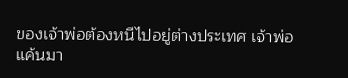ของเจ้าพ่อต้องหนีไปอยู่ต่างประเทศ เจ้าพ่อแค้นมา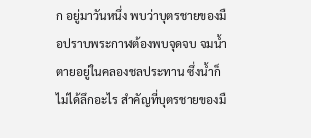ก อยู่มาวันหนึ่ง พบว่าบุตรชายของมือปราบพระกาฬต้องพบจุดจบ จมน้ำตายอยู่ในคลองชลประทาน ซึ่งน้ำก็ไม่ได้ลึกอะไร สำคัญที่บุตรชายของมื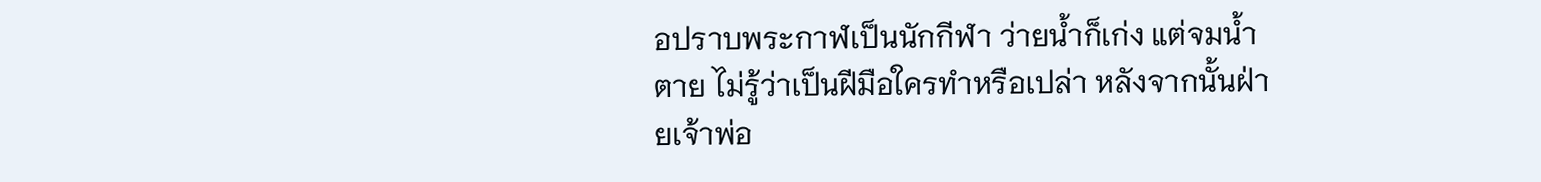อปราบพระกาฬเป็นนักกีฬา ว่ายน้ำก็เก่ง แต่จมน้ำตาย ไม่รู้ว่าเป็นฝีมือใครทำหรือเปล่า หลังจากนั้นฝ่ายเจ้าพ่อ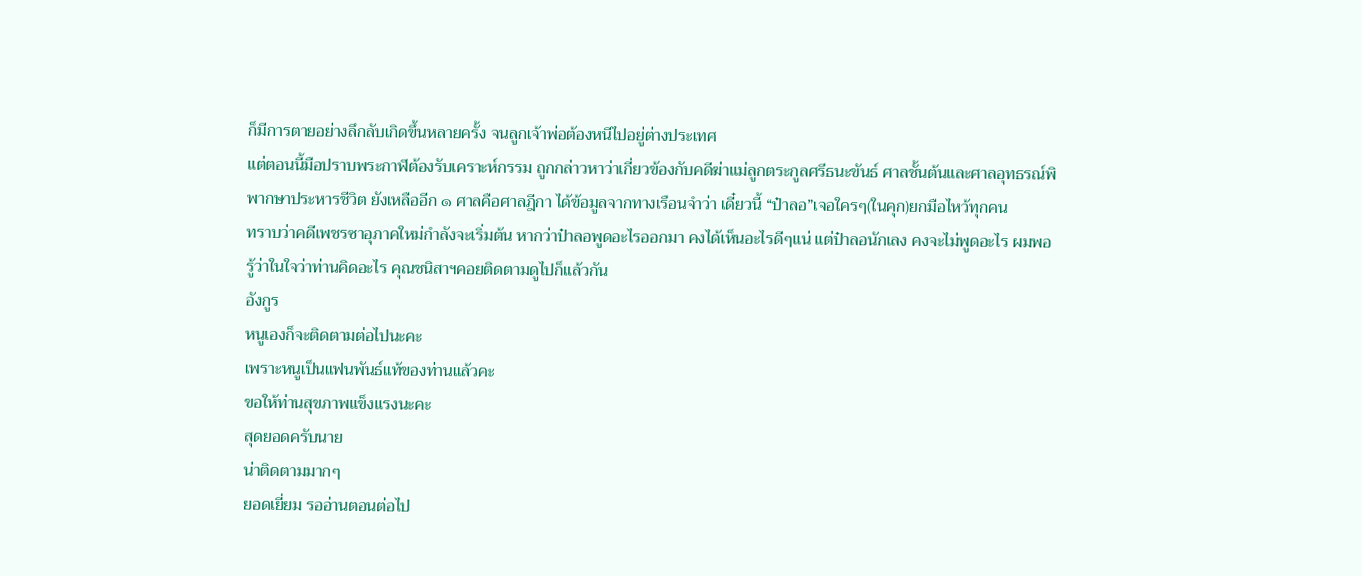ก็มีการตายอย่างลึกลับเกิดขึ้นหลายครั้ง จนลูกเจ้าพ่อต้องหนีไปอยู่ต่างประเทศ
แต่ตอนนี้มือปราบพระกาฬต้องรับเคราะห์กรรม ถูกกล่าวหาว่าเกี่ยวข้องกับคดีฆ่าแม่ลูกตระกูลศรีธนะขันธ์ ศาลชั้นต้นและศาลอุทธรณ์พิพากษาประหารชีวิต ยังเหลืออีก ๑ ศาลคือศาลฎีกา ได้ข้อมูลจากทางเรือนจำว่า เดี๋ยวนี้ “ป๋าลอ”เจอใครๆ(ในคุก)ยกมือไหว้ทุกคน
ทราบว่าคดีเพชรซาอุภาคใหม่กำลังจะเริ่มต้น หากว่าป๋าลอพูดอะไรออกมา คงได้เห็นอะไรดีๆแน่ แต่ป๋าลอนักเลง คงจะไม่พูดอะไร ผมพอรู้ว่าในใจว่าท่านคิดอะไร คุณชนิสาฯคอยติดตามดูไปก็แล้วกัน
อังกูร
หนูเองก็จะติดตามต่อไปนะคะ
เพราะหนูเป็นแฟนพันธ์แท้ของท่านแล้วคะ
ขอให้ท่านสุขภาพแข็งแรงนะคะ
สุดยอดครับนาย
น่าติดตามมากๆ
ยอดเยี่ยม รออ่านตอนต่อไป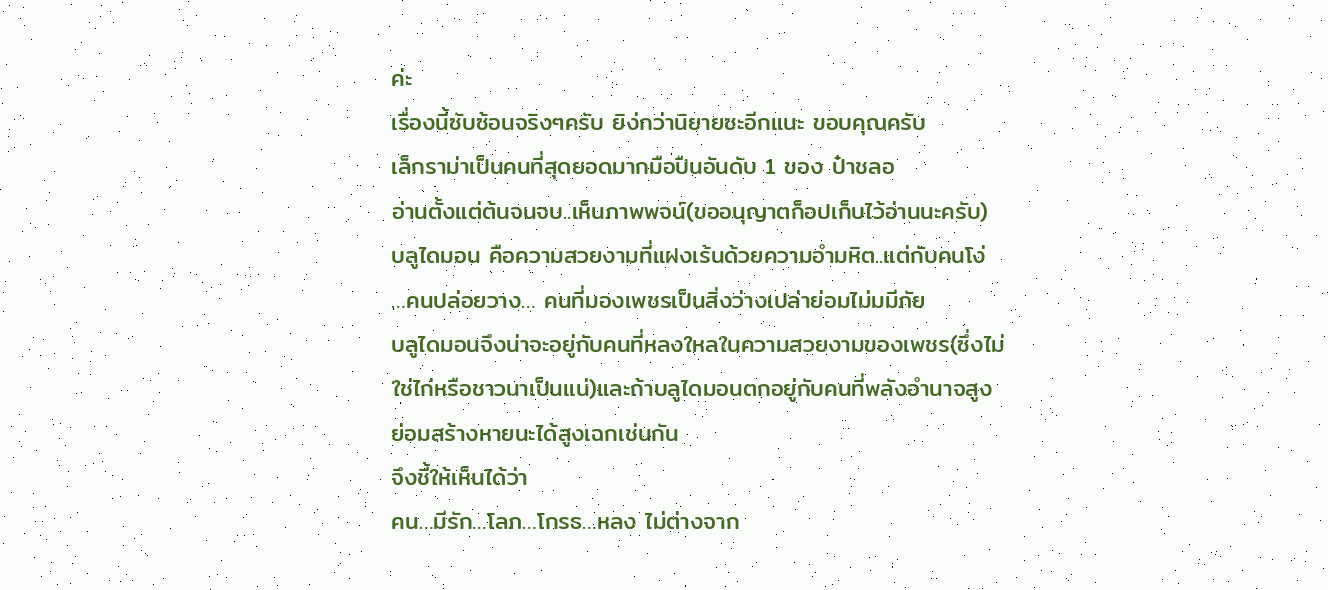ค่ะ
เรื่องนี้ซับซ้อนจริงๆครับ ยิง่กว่านิยายซะอีกแนะ ขอบคุณครับ
เล็กราม่าเป็นคนที่สุดยอดมากมือปืนอันดับ 1 ของ ป๋าชลอ
อ่านตั้งแต่ต้นจนจบ..เห็นภาพพจน์(ขออนุญาตก็อปเก็บไว้อ่านนะครับ)
บลูไดมอน คือความสวยงามที่แฝงเร้นด้วยความอำมหิต..แต่กับคนโง่
…คนปล่อยวาง… คนที่มองเพชรเป็นสิ่งว่างเปล่าย่อมไม่มมีภัย
บลูไดมอนจึงน่าจะอยู่กับคนที่หลงใหลในความสวยงามของเพชร(ซึ่งไม่ใช่ไก่หรือชาวนาเป็นแน่)และถ้าบลูไดมอนตกอยู่กับคนที่พลังอำนาจสูง
ย่อมสร้างหายนะได้สูงเฉกเช่นกัน
จึงชี้ให้เห็นได้ว่า
คน…มีรัก…โลภ…โกรธ…หลง ไม่ต่างจาก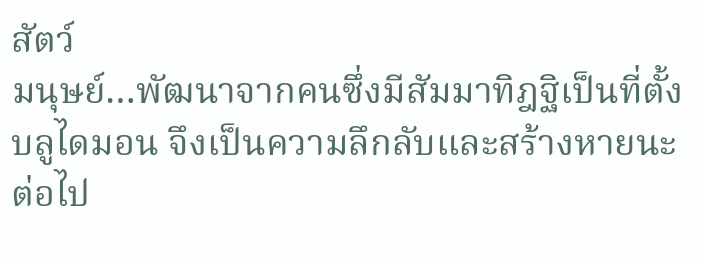สัตว์
มนุษย์…พัฒนาจากคนซึ่งมีสัมมาทิฎฐิเป็นที่ตั้ง
บลูไดมอน จึงเป็นความลึกลับและสร้างหายนะต่อไป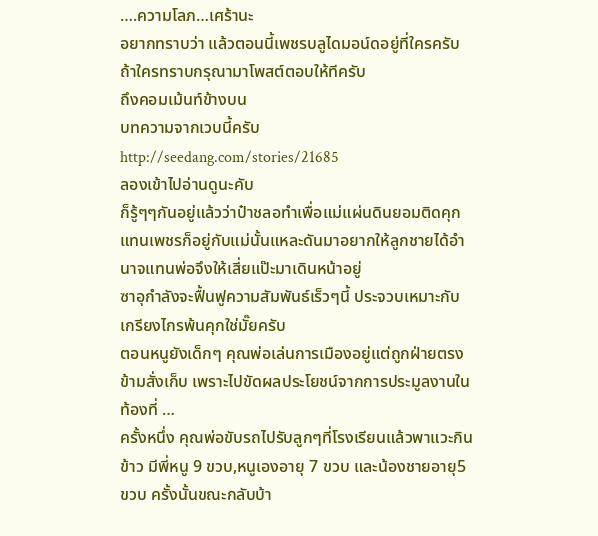….ความโลภ…เศร้านะ
อยากทราบว่า แล้วตอนนี้เพชรบลูไดมอน์ดอยู่ที่ใครครับ ถ้าใครทราบกรุณามาโพสต์ตอบให้ทีครับ
ถึงคอมเม้นท์ข้างบน
บทความจากเวบนี้ครับ
http://seedang.com/stories/21685
ลองเข้าไปอ่านดูนะคับ
ก็รู้ๆๆกันอยู่แล้วว่าป๋าชลอทำเพื่อแม่แผ่นดินยอมติดคุกแทนเพชรก็อยู่กับแม่นั้นแหละดันมาอยากให้ลูกชายได้อำนาจแทนพ่อจึงให้เสี่ยแป๊ะมาเดินหน้าอยู่
ซาอุกำลังจะฟื้นฟูความสัมพันธ์เร็วๆนี้ ประจวบเหมาะกับเกรียงไกรพ้นคุกใช่มั๊ยครับ
ตอนหนูยังเด็กๆ คุณพ่อเล่นการเมืองอยู่แต่ถูกฝ่ายตรงข้ามสั่งเก็บ เพราะไปขัดผลประโยชน์จากการประมูลงานในท้องที่ …
ครั้งหนึ่ง คุณพ่อขับรถไปรับลูกๆที่โรงเรียนแล้วพาแวะกินข้าว มีพี่หนู 9 ขวบ,หนูเองอายุ 7 ขวบ และน้องชายอายุ5 ขวบ ครั้งนั้นขณะกลับบ้า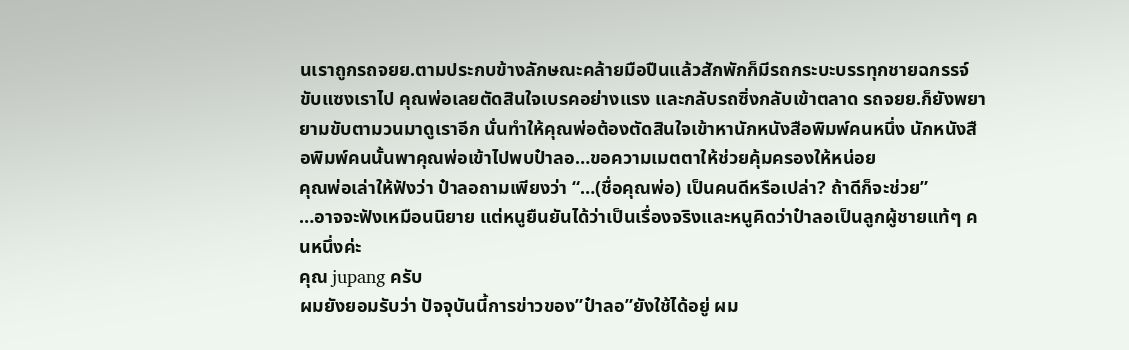นเราถูกรถจยย.ตามประกบข้างลักษณะคล้ายมือปืนแล้วสักพักก็มีรถกระบะบรรทุกชายฉกรรจ์ขับแซงเราไป คุณพ่อเลยตัดสินใจเบรคอย่างแรง และกลับรถซิ่งกลับเข้าตลาด รถจยย.ก็ยังพยายามขับตามวนมาดูเราอีก นั่นทำให้คุณพ่อต้องตัดสินใจเข้าหานักหนังสือพิมพ์คนหนึ่ง นักหนังสือพิมพ์คนนั้นพาคุณพ่อเข้าไปพบป๋าลอ…ขอความเมตตาให้ช่วยคุ้มครองให้หน่อย
คุณพ่อเล่าให้ฟังว่า ป๋าลอถามเพียงว่า “…(ชื่อคุณพ่อ) เป็นคนดีหรือเปล่า? ถ้าดีก็จะช่วย”
…อาจจะฟังเหมือนนิยาย แต่หนูยืนยันได้ว่าเป็นเรื่องจริงและหนูคิดว่าป๋าลอเป็นลูกผู้ชายแท้ๆ คนหนึ่งค่ะ
คุณ jupang ครับ
ผมยังยอมรับว่า ปัจจุบันนี้การข่าวของ”ป๋าลอ”ยังใช้ได้อยู่ ผม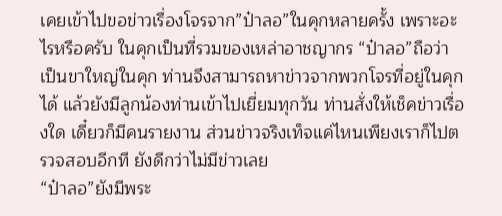เคยเข้าไปขอข่าวเรื่องโจรจาก”ป๋าลอ”ในคุกหลายครั้ง เพราะอะไรหรือครับ ในคุกเป็นที่รวมของเหล่าอาชญากร “ป๋าลอ”ถือว่าเป็นขาใหญ่ในคุก ท่านจึงสามารถหาข่าวจากพวกโจรที่อยู่ในคุกได้ แล้วยังมีลูกน้องท่านเข้าไปเยี่ยมทุกวัน ท่านสั่งให้เช็คข่าวเรื่องใด เดี๋ยวก็มีคนรายงาน ส่วนข่าวจริงเท็จแค่ไหนเพียงเราก็ไปตรวจสอบอีกที ยังดีกว่าไม่มีข่าวเลย
“ป๋าลอ”ยังมีพระ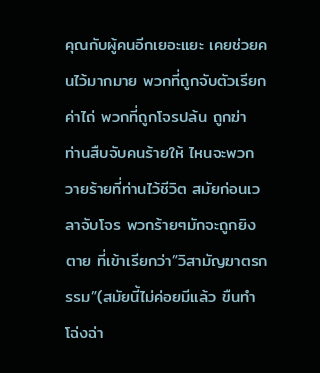คุณกับผู้คนอีกเยอะแยะ เคยช่วยคนไว้มากมาย พวกที่ถูกจับตัวเรียกค่าไถ่ พวกที่ถูกโจรปล้น ถูกฆ่า ท่านสืบจับคนร้ายให้ ไหนจะพวกวายร้ายที่ท่านไว้ชีวิต สมัยก่อนเวลาจับโจร พวกร้ายๆมักจะถูกยิงตาย ที่เข้าเรียกว่า”วิสามัญฆาตรกรรม”(สมัยนี้ไม่ค่อยมีแล้ว ขืนทำโฉ่งฉ่า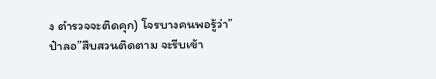ง ตำรวจจะติดคุก) โจรบางคนพอรู้ว่า”ป๋าลอ”สืบสวนติดตาม จะรีบเข้า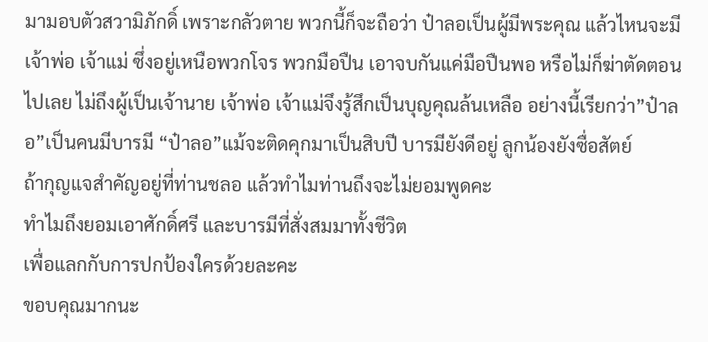มามอบตัวสวามิภักดิ์ เพราะกลัวตาย พวกนี้ก็จะถือว่า ป๋าลอเป็นผู้มีพระคุณ แล้วไหนจะมีเจ้าพ่อ เจ้าแม่ ซึ่งอยู่เหนือพวกโจร พวกมือปืน เอาจบกันแค่มือปืนพอ หรือไม่ก็ฆ่าตัดตอนไปเลย ไม่ถึงผู้เป็นเจ้านาย เจ้าพ่อ เจ้าแม่จึงรู้สึกเป็นบุญคุณล้นเหลือ อย่างนี้เรียกว่า”ป๋าลอ”เป็นคนมีบารมี “ป๋าลอ”แม้จะติดคุกมาเป็นสิบปี บารมียังดีอยู่ ลูกน้องยังซื่อสัตย์
ถ้ากุญแจสำคัญอยู่ที่ท่านชลอ แล้วทำไมท่านถึงจะไม่ยอมพูดคะ
ทำไมถึงยอมเอาศักดิ์ศรี และบารมีที่สั่งสมมาทั้งชีวิต
เพื่อแลกกับการปกป้องใครด้วยละคะ
ขอบคุณมากนะ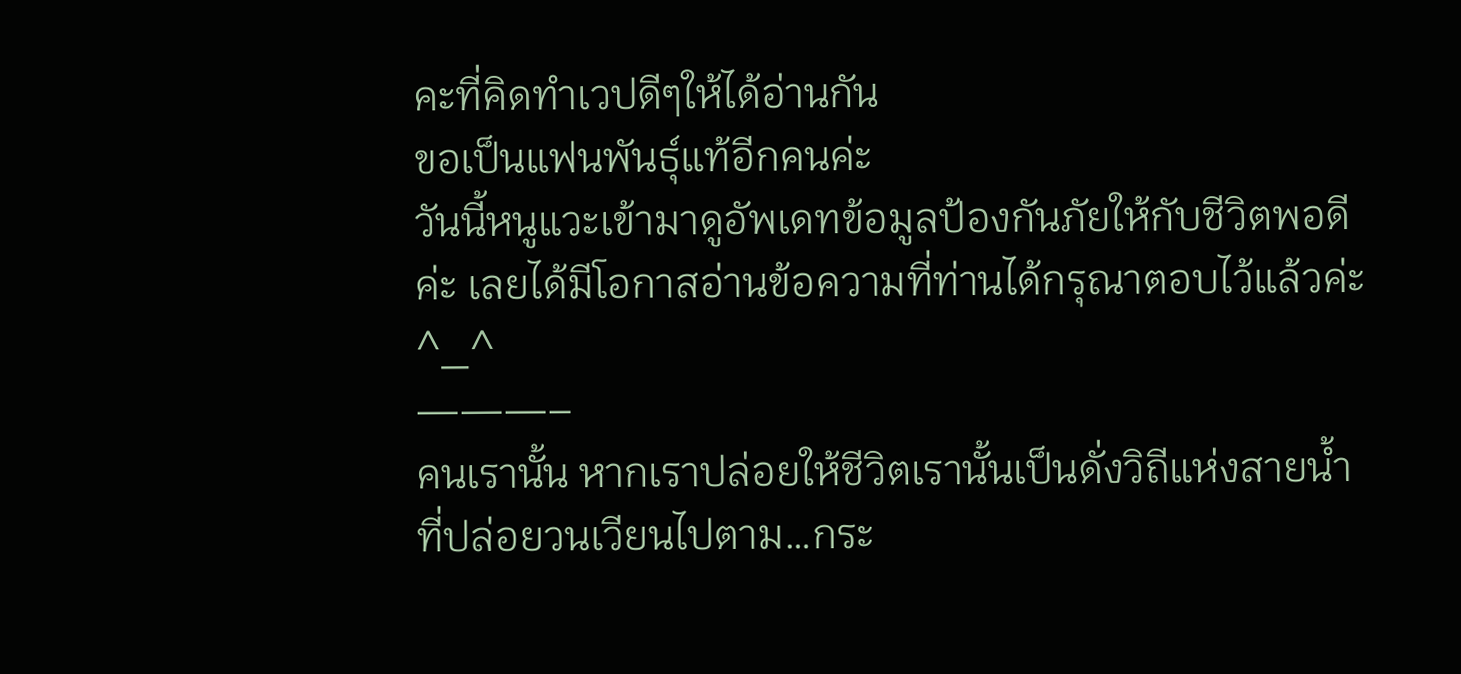คะที่คิดทำเวปดีๆให้ได้อ่านกัน
ขอเป็นแฟนพันธุ์แท้อีกคนค่ะ
วันนี้หนูแวะเข้ามาดูอัพเดทข้อมูลป้องกันภัยให้กับชีวิตพอดีค่ะ เลยได้มีโอกาสอ่านข้อความที่ท่านได้กรุณาตอบไว้แล้วค่ะ ^_^
———–
คนเรานั้น หากเราปล่อยให้ชีวิตเรานั้นเป็นดั่งวิถีแห่งสายน้ำ
ที่ปล่อยวนเวียนไปตาม…กระ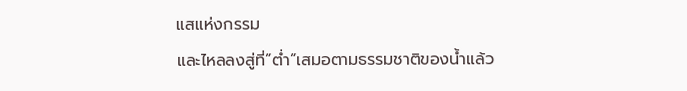แสแห่งกรรม
และไหลลงสู่ที่”ต่ำ”เสมอตามธรรมชาติของน้ำแล้ว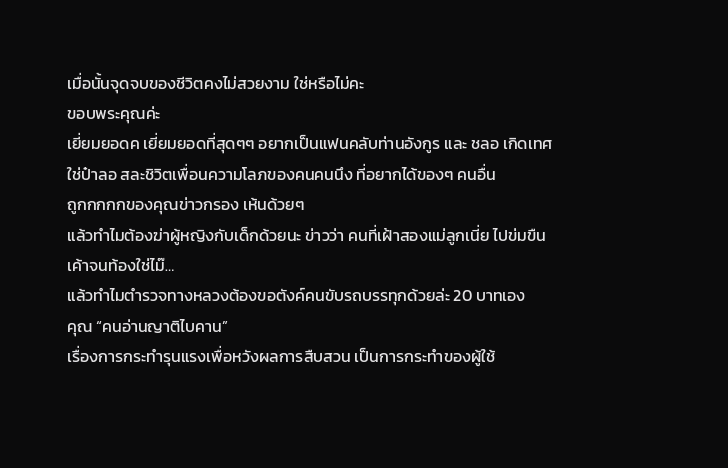เมื่อนั้นจุดจบของชีวิตคงไม่สวยงาม ใช่หรือไม่คะ
ขอบพระคุณค่ะ
เยี่ยมยอดค เยี่ยมยอดที่สุดๆๆ อยากเป็นแฟนคลับท่านอังกูร และ ชลอ เกิดเทศ
ใช่ป๋าลอ สละชิวิตเพื่อนความโลภของคนคนนึง ที่อยากได้ของๆ คนอื่น
ถูกกกกกของคุณข่าวกรอง เห้นด้วยๆ
แล้วทำไมต้องฆ่าผู้หญิงกับเด็กด้วยนะ ข่าวว่า คนที่เฝ้าสองแม่ลูกเนี่ย ไปข่มขืนเค้าจนท้องใช่ไม๊…
แล้วทำไมตำรวจทางหลวงต้องขอตังค์คนขับรถบรรทุกด้วยล่ะ 20 บาทเอง
คุณ “คนอ่านญาติไบคาน”
เรื่องการกระทำรุนแรงเพื่อหวังผลการสืบสวน เป็นการกระทำของผู้ใช้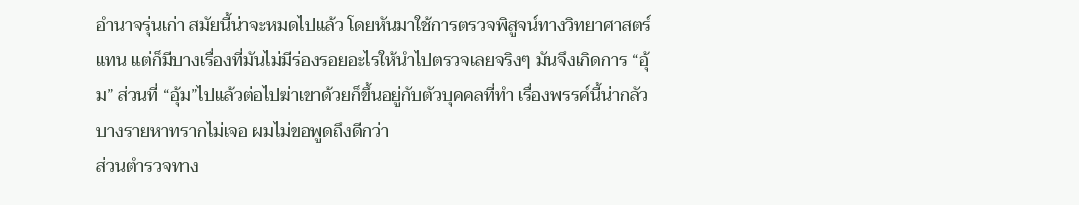อำนาจรุ่นเก่า สมัยนี้น่าจะหมดไปแล้ว โดยหันมาใช้การตรวจพิสูจน์ทางวิทยาศาสตร์แทน แต่ก็มีบางเรื่องที่มันไม่มีร่องรอยอะไรให้นำไปตรวจเลยจริงๆ มันจึงเกิดการ “อุ้ม” ส่วนที่ “อุ้ม”ไปแล้วต่อไปฆ่าเขาด้วยก็ขึ้นอยู่กับตัวบุคคลที่ทำ เรื่องพรรค์นี้น่ากลัว บางรายหาทรากไม่เจอ ผมไม่ขอพูดถึงดีกว่า
ส่วนตำรวจทาง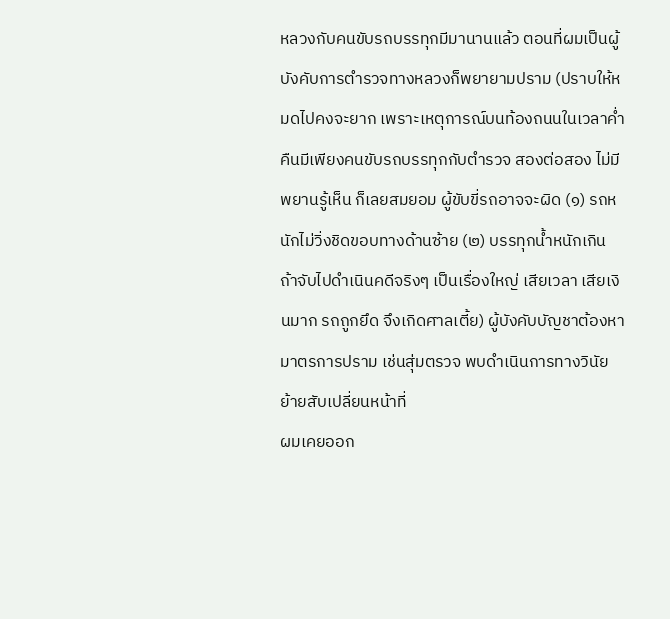หลวงกับคนขับรถบรรทุกมีมานานแล้ว ตอนที่ผมเป็นผู้บังคับการตำรวจทางหลวงก็พยายามปราม (ปราบให้หมดไปคงจะยาก เพราะเหตุการณ์บนท้องถนนในเวลาค่ำคืนมีเพียงคนขับรถบรรทุกกับตำรวจ สองต่อสอง ไม่มีพยานรู้เห็น ก็เลยสมยอม ผู้ขับขี่รถอาจจะผิด (๑) รถหนักไม่วิ่งชิดขอบทางด้านซ้าย (๒) บรรทุกน้ำหนักเกิน ถ้าจับไปดำเนินคดีจริงๆ เป็นเรื่องใหญ่ เสียเวลา เสียเงินมาก รถถูกยึด จึงเกิดศาลเตี้ย) ผู้บังคับบัญชาต้องหามาตรการปราม เช่นสุ่มตรวจ พบดำเนินการทางวินัย ย้ายสับเปลี่ยนหน้าที่
ผมเคยออก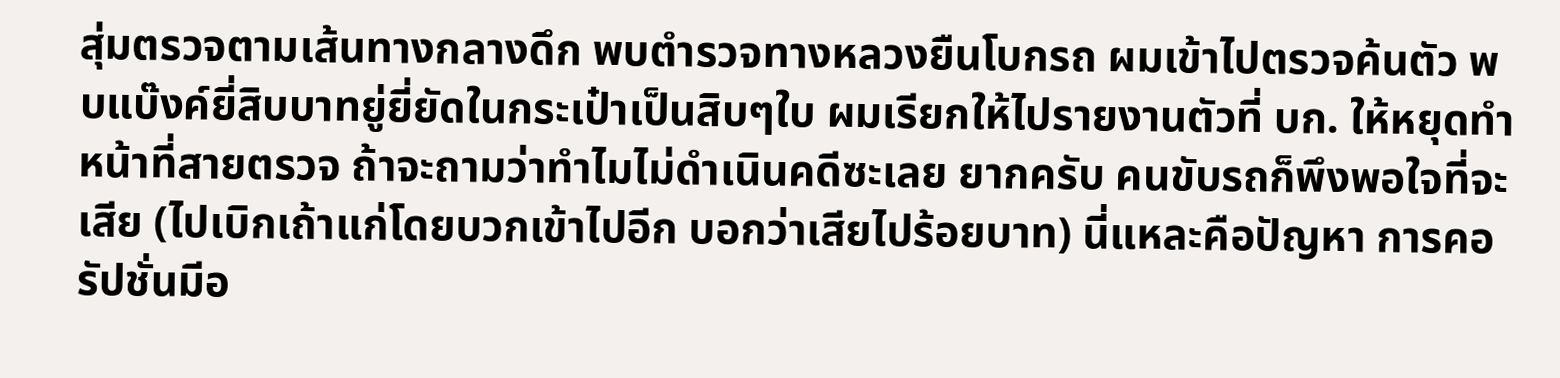สุ่มตรวจตามเส้นทางกลางดึก พบตำรวจทางหลวงยืนโบกรถ ผมเข้าไปตรวจค้นตัว พบแบ๊งค์ยี่สิบบาทยู่ยี่ยัดในกระเป๋าเป็นสิบๆใบ ผมเรียกให้ไปรายงานตัวที่ บก. ให้หยุดทำหน้าที่สายตรวจ ถ้าจะถามว่าทำไมไม่ดำเนินคดีซะเลย ยากครับ คนขับรถก็พึงพอใจที่จะเสีย (ไปเบิกเถ้าแก่โดยบวกเข้าไปอีก บอกว่าเสียไปร้อยบาท) นี่แหละคือปัญหา การคอรัปชั่นมีอ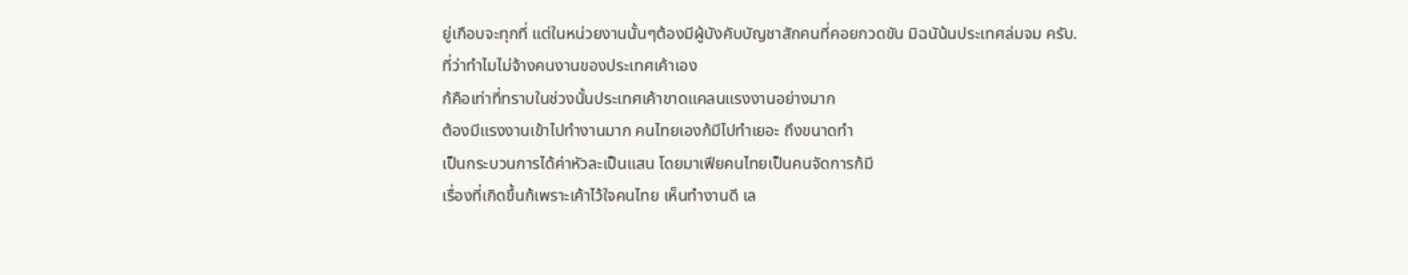ยู่เกือบจะทุกที่ แต่ในหน่วยงานนั้นๆต้องมีผู้บังคับบัญชาสักคนที่คอยกวดขัน มิฉนัน้นประเทศล่มจม ครับ.
ที่ว่าทำไมไม่จ้างคนงานของประเทศเค้าเอง
ก้คือเท่าที่ทราบในช่วงนั้นประเทศเค้าขาดแคลนแรงงานอย่างมาก
ต้องมีแรงงานเข้าไปทำงานมาก คนไทยเองก้มีไปทำเยอะ ถึงขนาดทำ
เป็นกระบวนการได้ค่าหัวละเป็นแสน โดยมาเฟียคนไทยเป็นคนจัดการก้มี
เรื่องที่เกิดขึ้นก้เพราะเค้าไว้ใจคนไทย เห็นทำงานดี เล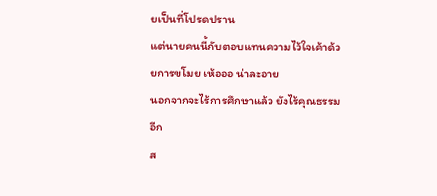ยเป็นที่โปรดปราน
แต่นายคนนี้กับตอบแทนความไว้ใจเค้าด้วยการขโมย เห้อออ น่าละอาย
นอกจากจะไร้การศึกษาแล้ว ยังไร้คุณธรรมอีก
ส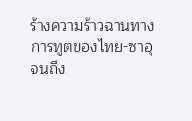ร้างความร้าวฉานทางการทูตของไทย-ซาอุ จนถึง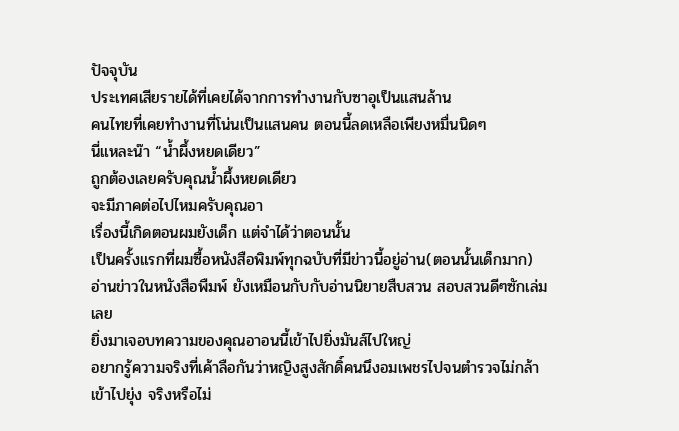ปัจจุบัน
ประเทศเสียรายได้ที่เคยได้จากการทำงานกับซาอุเป็นแสนล้าน
คนไทยที่เคยทำงานที่โน่นเป็นแสนคน ตอนนี้ลดเหลือเพียงหมื่นนิดๆ
นี่แหละน๊า “น้ำผึ้งหยดเดียว”
ถูกต้องเลยครับคุณน้ำผึ้งหยดเดียว
จะมีภาคต่อไปไหมครับคุณอา
เรื่องนี้เกิดตอนผมยังเด็ก แต่จำได้ว่าตอนนั้น
เป็นครั้งแรกที่ผมซื้อหนังสือพิมพ์ทุกฉบับที่มีข่าวนี้อยู่อ่าน(ตอนนั้นเด็กมาก)
อ่านข่าวในหนังสือพืมพ์ ยังเหมือนกับกับอ่านนิยายสืบสวน สอบสวนดีๆซักเล่มเลย
ยิ่งมาเจอบทความของคุณอาอนนี้เข้าไปยิ่งมันส์ไปใหญ่
อยากรู้ความจริงที่เค้าลือกันว่าหญิงสูงสักดิ์คนนึงอมเพชรไปจนตำรวจไม่กล้าเข้าไปยุ่ง จริงหรือไม่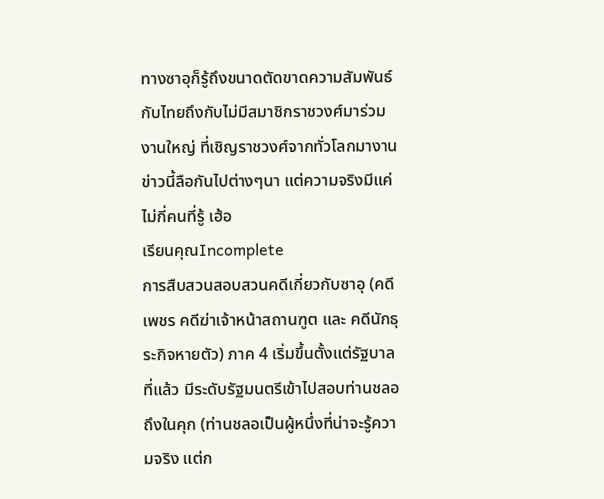ทางซาอุก็รู้ถึงขนาดตัดขาดความสัมพันธ์กับไทยถึงกับไม่มีสมาชิกราชวงศ์มาร่วมงานใหญ่ ที่เชิญราชวงศ์จากทั่วโลกมางาน
ข่าวนี้ลือกันไปต่างๆนา แต่ความจริงมีแค่ไม่กี่คนที่รู้ เฮ้อ
เรียนคุณIncomplete
การสืบสวนสอบสวนคดีเกี่ยวกับซาอุ (คดีเพชร คดีฆ่าเจ้าหน้าสถานฑูต และ คดีนักธุระกิจหายตัว) ภาค 4 เริ่มขึ้นตั้งแต่รัฐบาลที่แล้ว มีระดับรัฐมนตรีเข้าไปสอบท่านชลอถึงในคุก (ท่านชลอเป็นผู้หนึ่งที่น่าจะรู้ความจริง แต่ก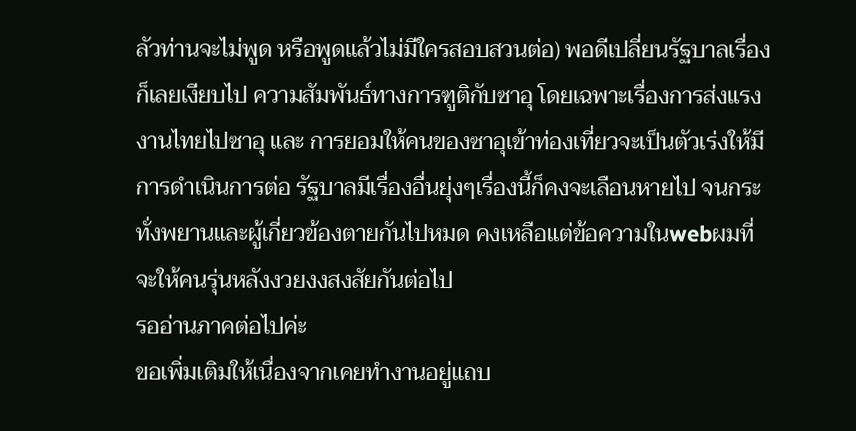ลัวท่านจะไม่พูด หรือพูดแล้วไม่มีใครสอบสวนต่อ) พอดีเปลี่ยนรัฐบาลเรื่องก็เลยเงียบไป ความสัมพันธ์ทางการฑูติกับซาอุ โดยเฉพาะเรื่องการส่งแรงงานไทยไปซาอุ และ การยอมให้คนของซาอุเข้าท่องเที่ยวจะเป็นตัวเร่งให้มีการดำเนินการต่อ รัฐบาลมีเรื่องอื่นยุ่งๆเรื่องนี้ก็คงจะเลือนหายไป จนกระทั่งพยานและผู้เกี่ยวข้องตายกันไปหมด คงเหลือแต่ข้อความในwebผมที่จะให้คนรุ่นหลังงวยงงสงสัยกันต่อไป
รออ่านภาคต่อไปค่ะ
ขอเพิ่มเติมให้เนื่องจากเคยทำงานอยู่แถบ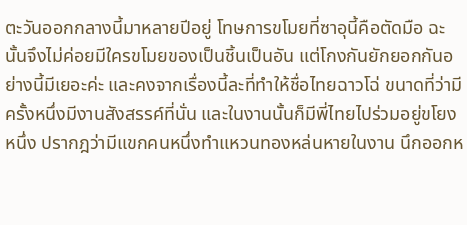ตะวันออกกลางนี้มาหลายปีอยู่ โทษการขโมยที่ซาอุนี้คือตัดมือ ฉะนั้นจึงไม่ค่อยมีใครขโมยของเป็นชิ้นเป็นอัน แต่โกงกันยักยอกกันอย่างนี้มีเยอะค่ะ และคงจากเรื่องนี้ละที่ทำให้ชื่อไทยฉาวโฉ่ ขนาดที่ว่ามีครั้งหนึ่งมีงานสังสรรค์ที่นั่น และในงานนั้นก็มีพี่ไทยไปร่วมอยู่ขโยงหนึ่ง ปรากฎว่ามีแขกคนหนึ่งทำแหวนทองหล่นหายในงาน นึกออกห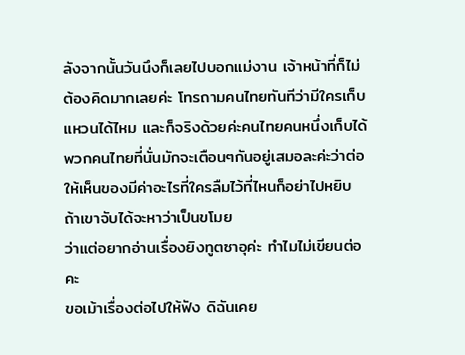ลังจากนั้นวันนึงก็เลยไปบอกแม่งาน เจ้าหน้าที่ก็ไม่ต้องคิดมากเลยค่ะ โทรถามคนไทยทันทีว่ามีใครเก็บแหวนได้ไหม และก็จริงด้วยค่ะคนไทยคนหนึ่งเก็บได้
พวกคนไทยที่นั่นมักจะเตือนๆกันอยู่เสมอละค่ะว่าต่อให้เห็นของมีค่าอะไรที่ใครลืมไว้ที่ไหนก็อย่าไปหยิบ ถ้าเขาจับได้จะหาว่าเป็นขโมย
ว่าแต่อยากอ่านเรื่องยิงทูตซาอุค่ะ ทำไมไม่เขียนต่อคะ
ขอเม้าเรื่องต่อไปให้ฟัง ดิฉันเคย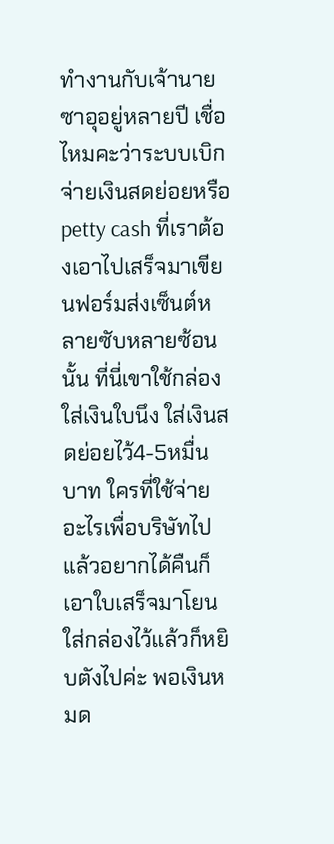ทำงานกับเจ้านายซาอุอยู่หลายปี เชื่อไหมคะว่าระบบเบิกจ่ายเงินสดย่อยหรือ petty cash ที่เราต้องเอาไปเสร็จมาเขียนฟอร์มส่งเซ็นต์หลายซับหลายซ้อนนั้น ที่นี่เขาใช้กล่องใส่เงินใบนึง ใส่เงินสดย่อยไว้4-5หมื่นบาท ใครที่ใช้จ่ายอะไรเพื่อบริษัทไปแล้วอยากได้คืนก็เอาใบเสร็จมาโยนใส่กล่องไว้แล้วก็หยิบตังไปค่ะ พอเงินหมด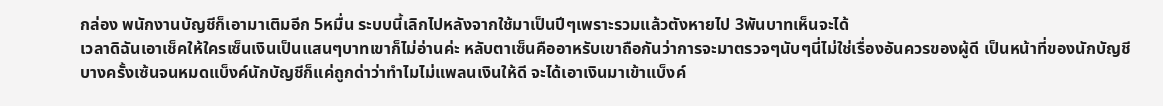กล่อง พนักงานบัญชีก็เอามาเติมอีก 5หมื่น ระบบนี้เลิกไปหลังจากใช้มาเป็นปีๆเพราะรวมแล้วตังหายไป 3พันบาทเห็นจะได้
เวลาดิฉันเอาเช็คให้ใครเซ็นเงินเป็นแสนๆบาทเขาก็ไม่อ่านค่ะ หลับตาเซ็นคืออาหรับเขาถือกันว่าการจะมาตรวจๆนับๆนี่ไม่ใช่เรื่องอันควรของผู้ดี เป็นหน้าที่ของนักบัญชี บางครั้งเซ้นจนหมดแบ็งค์นักบัญชีก็แค่ถูกด่าว่าทำไมไม่แพลนเงินให้ดี จะได้เอาเงินมาเข้าแบ็งค์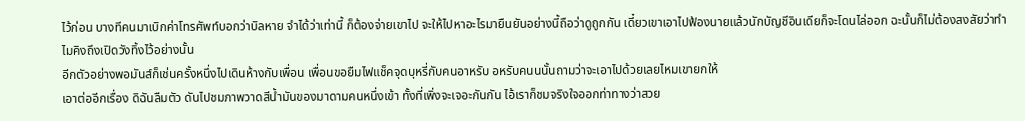ไว้ก่อน บางทีคนมาเบิกค่าโทรศัพท์บอกว่าบิลหาย จำได้ว่าเท่านี้ ก็ต้องจ่ายเขาไป จะให้ไปหาอะไรมายืนยันอย่างนี้ถือว่าดูถูกกัน เดี๋ยวเขาเอาไปฟ้องนายแล้วนักบัญชีอินเดียก็จะโดนไล่ออก ฉะนั้นก็ไม่ต้องสงสัยว่าทำไมคิงถึงเปิดวังทิ้งไว้อย่างนั้น
อีกตัวอย่างพอมันส์ก็เช่นครั้งหนึ่งไปเดินห้างกับเพื่อน เพื่อนขอยืมไฟแช็คจุดบุหรี่กับคนอาหรับ อหรับคนนนั้นถามว่าจะเอาไปด้วยเลยไหมเขายกให้
เอาต่ออีกเรื่อง ดิฉันลืมตัว ดันไปชมภาพวาดสีน้ำมันของมาดามคนหนึ่งเข้า ทั้งที่เพิ่งจะเจอะกันกัน ไอ้เราก็ชมจริงใจออกท่าทางว่าสวย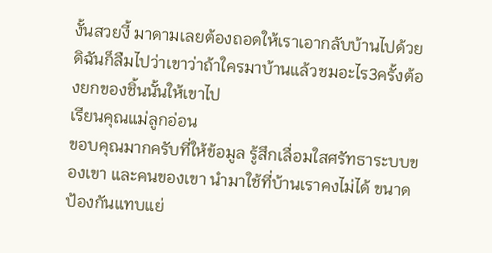งั้นสวยงี้ มาดามเลยต้องถอดให้เราเอากลับบ้านไปด้วย ดิฉันก็ลืมไปว่าเขาว่าถ้าใครมาบ้านแล้วชมอะไร3ครั้งต้องยกของชิ้นนั้นให้เขาไป
เรียนคุณแม่ลูกอ่อน
ขอบคุณมากครับที่ให้ข้อมูล รู้สึกเลื่อมใสศรัทธาระบบของเขา และคนของเขา นำมาใช้ที่บ้านเราคงไม่ได้ ขนาดป้องกันแทบแย่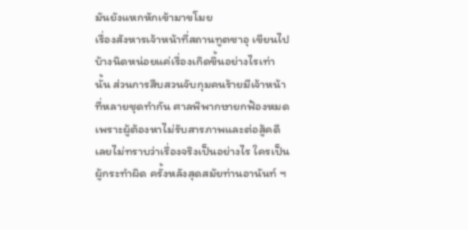มันยังแหกหักเข้ามาขโมย
เรื่องสังหารเจ้าหน้าที่สถานทูตซาอุ เขียนไปบ้างนิดหน่อยแค่เรื่องเกิดขึ้นอย่างไรเท่านั้น ส่วนการสืบสวนจับกุมคนร้ายมีเจ้าหน้าที่หลายชุดทำกัน ศาลพิพากษายกฟ้องหมดเพราะผู้ต้องหาไม่รับสารภาพและต่อสู้คดี เลยไม่ทราบว่าเรื่องจริงเป็นอย่างไร ใครเป็นผู้กระทำผิด ครั้งหลังสุดสมัยท่านอานันท์ ฯ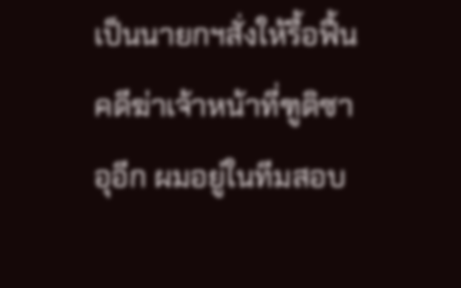เป็นนายกฯสั่งให้รื้อฟื้นคดีฆ่าเจ้าหน้าที่ฑูติซาอุอีก ผมอยู่ในทีมสอบ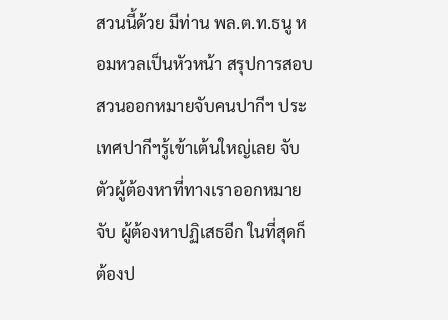สวนนี้ด้วย มีท่าน พล.ต.ท.ธนู หอมหวลเป็นหัวหน้า สรุปการสอบสวนออกหมายจับคนปากีฯ ประเทศปากีฯรู้เข้าเต้นใหญ่เลย จับตัวผู้ต้องหาที่ทางเราออกหมายจับ ผู้ต้องหาปฏิเสธอีก ในที่สุดก็ต้องป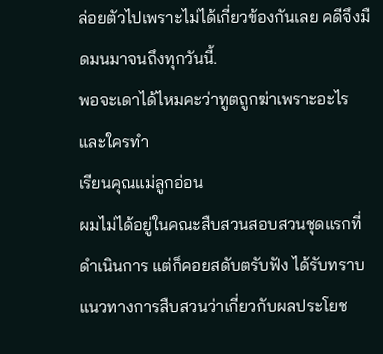ล่อยตัวไปเพราะไม่ได้เกี่ยวข้องกันเลย คดีจึงมืดมนมาจนถึงทุกวันนี้.
พอจะเดาได้ไหมคะว่าทูตถูกฆ่าเพราะอะไร และใครทำ
เรียนคุณแม่ลูกอ่อน
ผมไม่ได้อยู่ในคณะสืบสวนสอบสวนชุดแรกที่ดำเนินการ แต่ก็คอยสดับตรับฟัง ได้รับทราบแนวทางการสืบสวนว่าเกี่ยวกับผลประโยช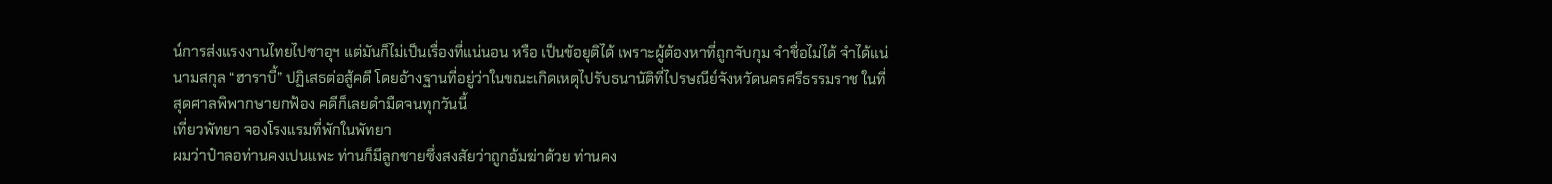น์การส่งแรงงานไทยไปซาอุฯ แต่มันก็ไม่เป็นเรื่องที่แน่นอน หรือ เป็นข้อยุติได้ เพราะผู้ต้องหาที่ถูกจับกุม จำชื่อไม่ได้ จำได้แน่นามสกุล “ฮาราบี้” ปฏิเสธต่อสู้คดี โดยอ้างฐานที่อยู่ว่าในขณะเกิดเหตุไปรับธนานัติที่ไปรษณีย์จังหวัดนครศรีธรรมราช ในที่สุดศาลพิพากษายกฟ้อง คดีก็เลยดำมืดจนทุกวันนี้
เที่ยวพัทยา จองโรงแรมที่พักในพัทยา
ผมว่าป๋าลอท่านคงเปนแพะ ท่านก็มีลูกชายซึ่งสงสัยว่าถูกอ้มฆ่าด้วย ท่านคง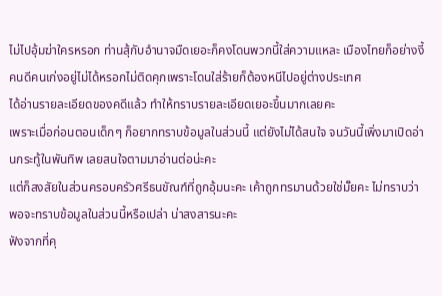ไม่ไปอุ้มฆ่าใครหรอก ท่านสุ้กับอำนาจมืดเยอะก็คงโดนพวกนี้ใส่ความแหละ เมืองไทยก็อย่างงี้ คนดีคนเก่งอยู่ไม่ได้หรอกไม่ติดคุกเพราะโดนใส่ร้ายก็ต้องหนีไปอยู่ต่างประเทศ
ได้อ่านรายละเอียดของคดีแล้ว ทำให้ทราบรายละเอียดเยอะขึ้นมากเลยคะ
เพราะเมื่อก่อนตอนเด็กๆ ก็อยากทราบข้อมูลในส่วนนี้ แต่ยังไม่ได้สนใจ จนวันนี้เพิ่งมาเปิดอ่านกระทู้ในพันทิพ เลยสนใจตามมาอ่านต่อน่ะคะ
แต่ก็สงสัยในส่วนครอบครัวศรีธนขัณฑ์ที่ถูกอุ้มนะคะ เค้าถูกทรมานด้วยใช่มั๊ยคะ ไม่ทราบว่าพอจะทราบข้อมูลในส่วนนี้หรือเปล่า น่าสงสารนะคะ
ฟังจากที่คุ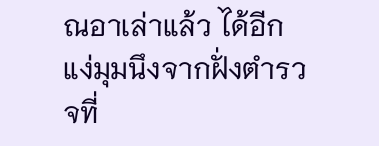ณอาเล่าแล้ว ได้อีกแง่มุมนึงจากฝั่งตำรวจที่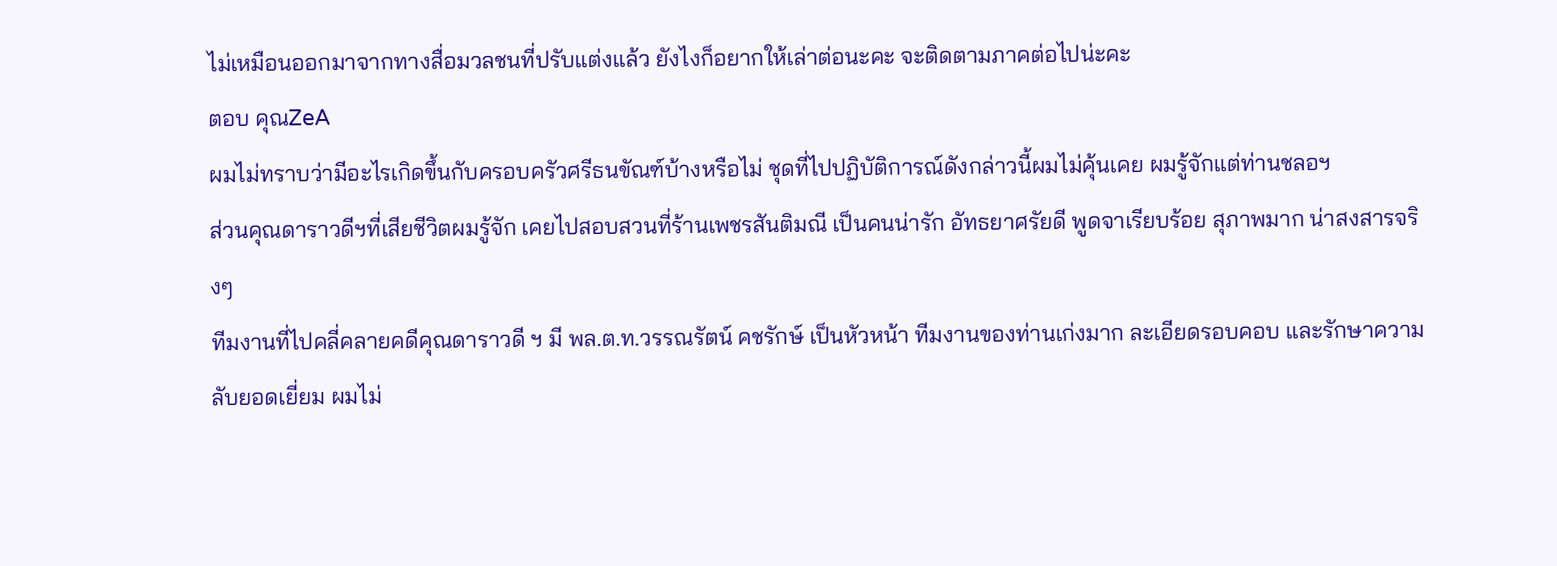ไม่เหมือนออกมาจากทางสื่อมวลชนที่ปรับแต่งแล้ว ยังไงก็อยากให้เล่าต่อนะคะ จะติดตามภาคต่อไปน่ะคะ
ตอบ คุณZeA
ผมไม่ทราบว่ามีอะไรเกิดขึ้นกับครอบครัวศรีธนขัณฑ์บ้างหรือไม่ ชุดที่ไปปฏิบัติการณ์ดังกล่าวนี้ผมไม่คุ้นเคย ผมรู้จักแต่ท่านชลอฯ
ส่วนคุณดาราวดีฯที่เสียชีวิตผมรู้จัก เคยไปสอบสวนที่ร้านเพชรสันติมณี เป็นคนน่ารัก อัทธยาศรัยดี พูดจาเรียบร้อย สุภาพมาก น่าสงสารจริงๆ
ทีมงานที่ไปคลี่คลายคดีคุณดาราวดี ฯ มี พล.ต.ท.วรรณรัตน์ คชรักษ์ เป็นหัวหน้า ทีมงานของท่านเก่งมาก ละเอียดรอบคอบ และรักษาความลับยอดเยี่ยม ผมไม่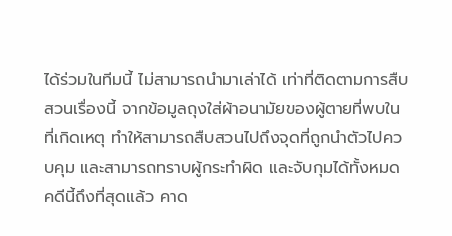ได้ร่วมในทีมนี้ ไม่สามารถนำมาเล่าได้ เท่าที่ติดตามการสืบสวนเรื่องนี้ จากข้อมูลถุงใส่ผ้าอนามัยของผู้ตายที่พบในที่เกิดเหตุ ทำให้สามารถสืบสวนไปถึงจุดที่ถูกนำตัวไปควบคุม และสามารถทราบผู้กระทำผิด และจับกุมได้ทั้งหมด
คดีนี้ถึงที่สุดแล้ว คาด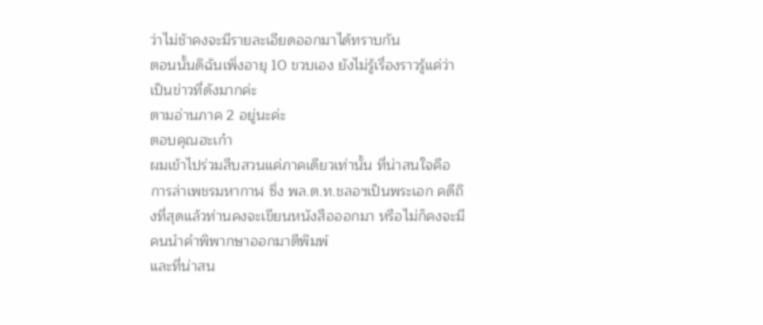ว่าไม่ช้าคงจะมีรายละเอียดออกมาได้ทราบกัน
ตอนนั้นดิฉันเพิ่งอายุ 10 ขวบเอง ยังไม่รู้เรื่องราวรู้แค่ว่าเป็นข่าวที่ดังมากค่ะ
ตามอ่านภาค 2 อยู่นะค่ะ
ตอบคุณฮะเก๋า
ผมเข้าไปร่วมสืบสวนแค่ภาคเดียวเท่านั้น ที่น่าสนใจคือ การล่าเพชรมหากาฬ ซึ่ง พล.ต.ท.ชลอฯเป็นพระเอก คดีถึงที่สุดแล้วท่านคงจะเขียนหนังสือออกมา หรือไม่ก็คงจะมีคนนำคำพิพากษาออกมาตีพิมพ์
และที่น่าสน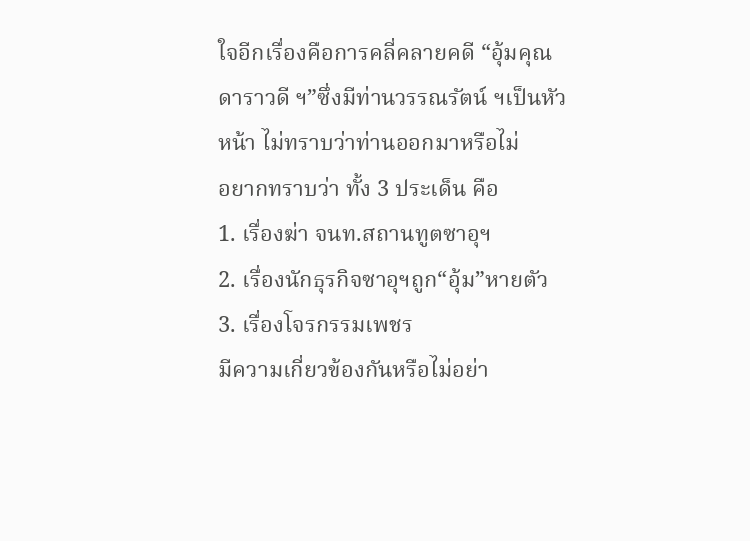ใจอีกเรื่องคือการคลี่คลายคดี “อุ้มคุณดาราวดี ฯ”ซึ่งมีท่านวรรณรัตน์ ฯเป็นหัวหน้า ไม่ทราบว่าท่านออกมาหรือไม่
อยากทราบว่า ทั้ง 3 ประเด็น คือ
1. เรื่องฆ่า จนท.สถานทูตซาอุฯ
2. เรื่องนักธุรกิจซาอุฯถูก“อุ้ม”หายตัว
3. เรื่องโจรกรรมเพชร
มีความเกี่ยวข้องกันหรือไม่อย่า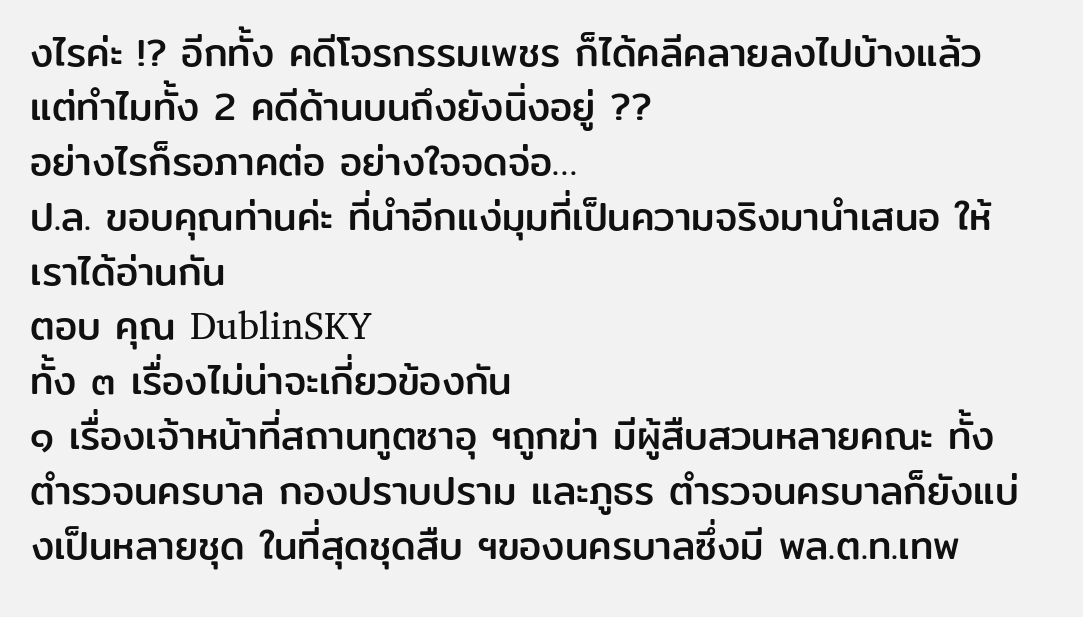งไรค่ะ !? อีกทั้ง คดีโจรกรรมเพชร ก็ได้คลีคลายลงไปบ้างแล้ว แต่ทำไมทั้ง 2 คดีด้านบนถึงยังนิ่งอยู่ ??
อย่างไรก็รอภาคต่อ อย่างใจจดจ่อ…
ป.ล. ขอบคุณท่านค่ะ ที่นำอีกแง่มุมที่เป็นความจริงมานำเสนอ ให้เราได้อ่านกัน
ตอบ คุณ DublinSKY
ทั้ง ๓ เรื่องไม่น่าจะเกี่ยวข้องกัน
๑ เรื่องเจ้าหน้าที่สถานทูตซาอุ ฯถูกฆ่า มีผู้สืบสวนหลายคณะ ทั้งตำรวจนครบาล กองปราบปราม และภูธร ตำรวจนครบาลก็ยังแบ่งเป็นหลายชุด ในที่สุดชุดสืบ ฯของนครบาลซึ่งมี พล.ต.ท.เทพ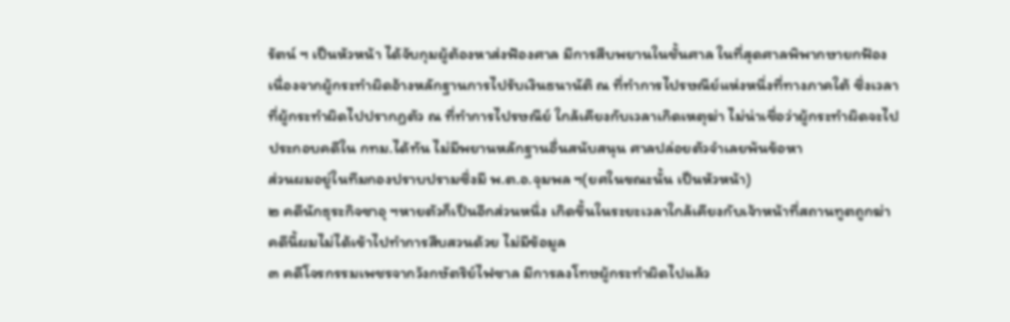รัตน์ ฯ เป็นหัวหน้า ได้จับกุมผู้ต้องหาส่งฟ้องศาล มีการสืบพยานในชั้นศาล ในที่สุดศาลพิพากษายกฟ้อง เนื่องจากผู้กระทำผิดอ้างหลักฐานการไปรับเงินธนานัติ ณ ที่ทำการไปรษณีย์แห่งหนึ่งที่ทางภาคใต้ ซึ่งเวลาที่ผู้กระทำผิดไปปรากฏตัว ณ ที่ทำการไปรษณีย์ ใกล้เคียงกับเวลาเกิดเหตุฆ่า ไม่น่าเชื่อว่าผู้กระทำผิดจะไปประกอบคดีใน กทม.ได้ทัน ไม่มีพยานหลักฐานอื่นสนับสนุน ศาลปล่อยตัวจำเลยพ้นข้อหา
ส่วนผมอยู่ในทีมกองปราบปรามซึ่งมี พ.ต.อ.จุมพล ฯ(ยศในขณะนั้น เป็นหัวหน้า)
๒ คดีนักธุระกิจซาอุ ฯหายตัวก็เป็นอีกส่วนหนึ่ง เกิดขึ้นในระยะเวลาใกล้เคียงกับเจ้าหน้าที่สถานทูตถูกฆ่า คดีนี้ผมไม่ได้เข้าไปทำการสืบสวนด้วย ไม่มีข้อมูล
๓ คดีโจรกรรมเพชรจากวังกษัตริย์ไฟซาล มีการลงโทษผู้กระทำผิดไปแล้ว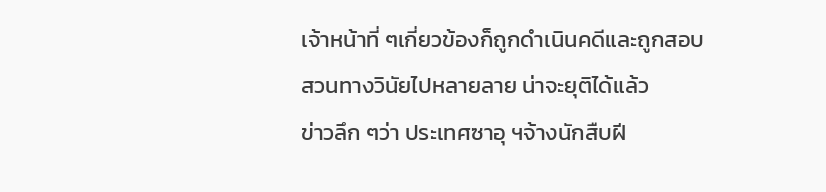เจ้าหน้าที่ ๆเกี่ยวข้องก็ถูกดำเนินคดีและถูกสอบสวนทางวินัยไปหลายลาย น่าจะยุติได้แล้ว
ข่าวลึก ๆว่า ประเทศซาอุ ฯจ้างนักสืบฝี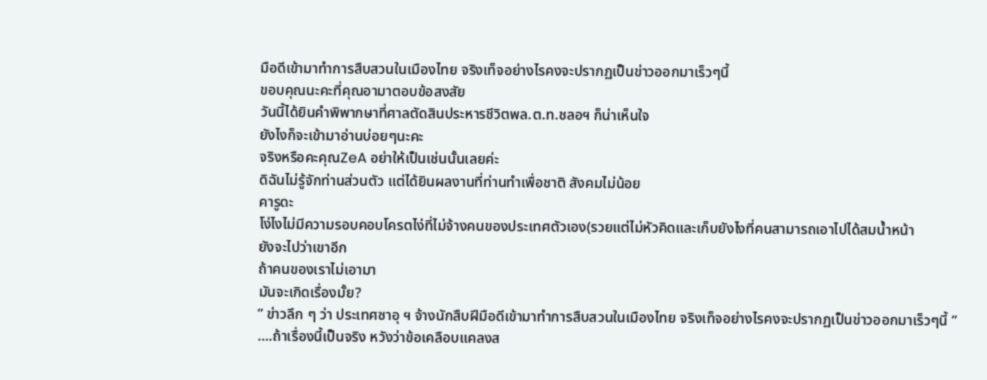มือดีเข้ามาทำการสืบสวนในเมืองไทย จริงเท็จอย่างไรคงจะปรากฏเป็นข่าวออกมาเร็วๆนี้
ขอบคุณนะคะที่คุณอามาตอบข้อสงสัย
วันนี้ได้ยินคำพิพากษาที่ศาลตัดสินประหารชีวิตพล.ต.ท.ชลอฯ ก็น่าเห็นใจ
ยังไงก็จะเข้ามาอ่านบ่อยๆนะคะ
จริงหรือคะคุณZeA อย่าให้เป็นเช่นนั้นเลยค่ะ
ดิฉันไม่รู้จักท่านส่วนตัว แต่ได้ยินผลงานที่ท่านทำเพื่อชาติ สังคมไม่น้อย
คารูดะ
โง่ไงไม่มีความรอบคอบโครตไง่ที่ไม่จ้างคนของประเทศตัวเอง(รวยแต่ไม่หัวคิดและเก็บยังไงที่คนสามารถเอาไปได้สมน้ำหน้า
ยังจะไปว่าเขาอีก
ถ้าคนของเราไม่เอามา
มันจะเกิดเรื่องมั้ย?
” ข่าวลึก ๆ ว่า ประเทศซาอุ ฯ จ้างนักสืบฝีมือดีเข้ามาทำการสืบสวนในเมืองไทย จริงเท็จอย่างไรคงจะปรากฏเป็นข่าวออกมาเร็วๆนี้ ”
….ถ้าเรื่องนี้เป็นจริง หวังว่าข้อเคลือบแคลงส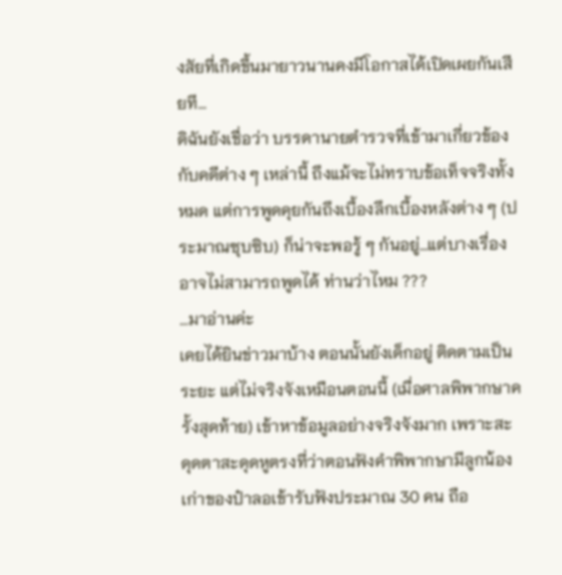งสัยที่เกิดขึ้นมายาวนานคงมีโอกาสได้เปิดเผยกันเสียที…
ดิฉันยังเชื่อว่า บรรดานายตำรวจที่เข้ามาเกี่ยวข้องกับคดีต่าง ๆ เหล่านี้ ถึงแม้จะไม่ทราบข้อเท็จจริงทั้งหมด แต่การพูดคุยกันถึงเบื้องลึกเบื้องหลังต่าง ๆ (ประมาณซุบซิบ) ก็น่าจะพอรู้ ๆ กันอยู่…แต่บางเรื่องอาจไม่สามารถพูดได้ ท่านว่าไหม ???
…มาอ่านค่ะ
เคยได้ยินข่าวมาบ้าง ตอนนั้นยังเด็กอยู่ ติดตามเป็นระยะ แต่ไม่จริงจังเหมือนตอนนี้ (เมื่อศาลพิพากษาครั้งสุดท้าย) เข้าหาข้อมูลอย่างจริงจังมาก เพราะสะดุดตาสะดุดหูตรงที่ว่าตอนฟังคำพิพากษามีลูกน้องเก่าของป๋าลอเข้ารับฟังประมาณ 30 คน ถือ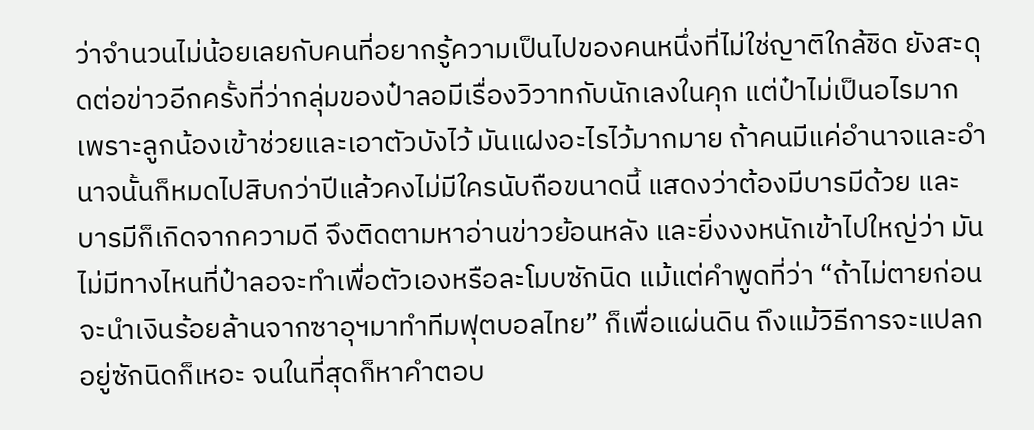ว่าจำนวนไม่น้อยเลยกับคนที่อยากรู้ความเป็นไปของคนหนึ่งที่ไม่ใช่ญาติใกล้ชิด ยังสะดุดต่อข่าวอีกครั้งที่ว่ากลุ่มของป๋าลอมีเรื่องวิวาทกับนักเลงในคุก แต่ป๋าไม่เป็นอไรมากเพราะลูกน้องเข้าช่วยและเอาตัวบังไว้ มันแฝงอะไรไว้มากมาย ถ้าคนมีแค่อำนาจและอำนาจนั้นก็หมดไปสิบกว่าปีแล้วคงไม่มีใครนับถือขนาดนี้ แสดงว่าต้องมีบารมีด้วย และบารมีก็เกิดจากความดี จึงติดตามหาอ่านข่าวย้อนหลัง และยิ่งงงหนักเข้าไปใหญ่ว่า มันไม่มีทางไหนที่ป๋าลอจะทำเพื่อตัวเองหรือละโมบซักนิด แม้แต่คำพูดที่ว่า “ถ้าไม่ตายก่อนจะนำเงินร้อยล้านจากซาอุฯมาทำทีมฟุตบอลไทย” ก็เพื่อแผ่นดิน ถึงแม้วิธีการจะแปลกอยู่ซักนิดก็เหอะ จนในที่สุดก็หาคำตอบ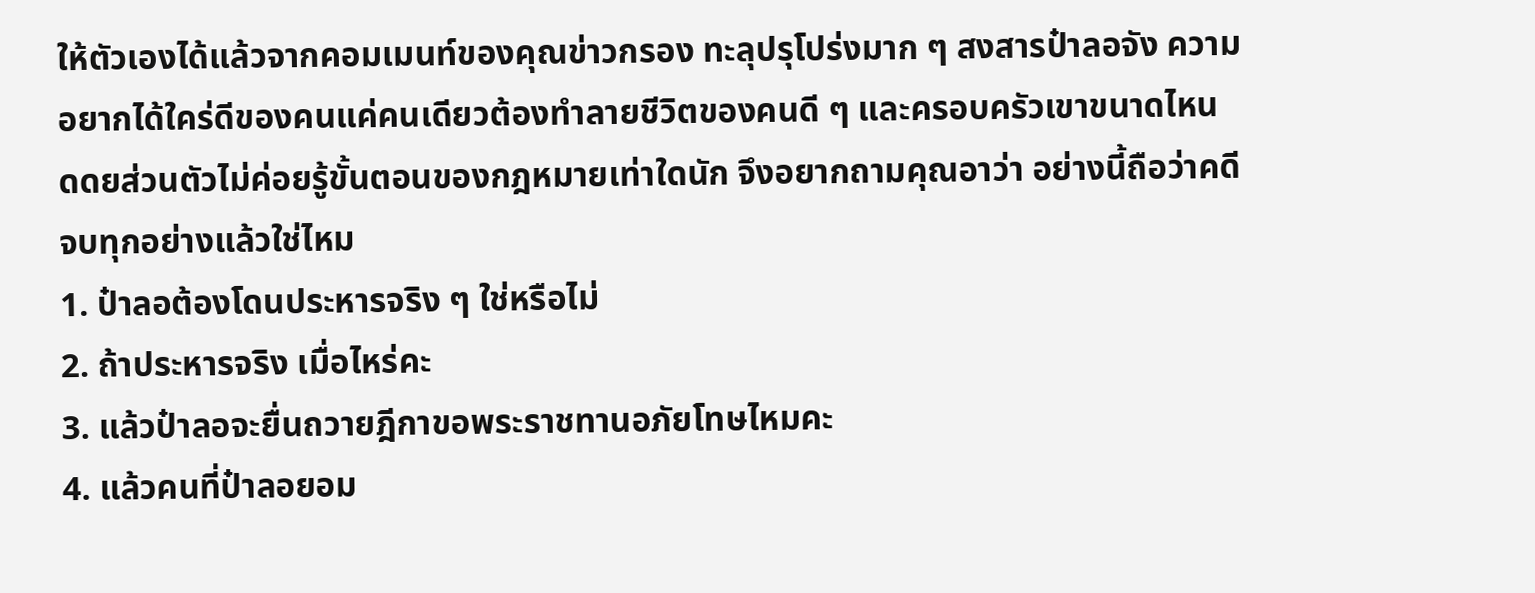ให้ตัวเองได้แล้วจากคอมเมนท์ของคุณข่าวกรอง ทะลุปรุโปร่งมาก ๆ สงสารป๋าลอจัง ความอยากได้ใคร่ดีของคนแค่คนเดียวต้องทำลายชีวิตของคนดี ๆ และครอบครัวเขาขนาดไหน ดดยส่วนตัวไม่ค่อยรู้ขั้นตอนของกฎหมายเท่าใดนัก จึงอยากถามคุณอาว่า อย่างนี้ถือว่าคดีจบทุกอย่างแล้วใช่ไหม
1. ป๋าลอต้องโดนประหารจริง ๆ ใช่หรือไม่
2. ถ้าประหารจริง เมื่อไหร่คะ
3. แล้วป๋าลอจะยื่นถวายฎีกาขอพระราชทานอภัยโทษไหมคะ
4. แล้วคนที่ป๋าลอยอม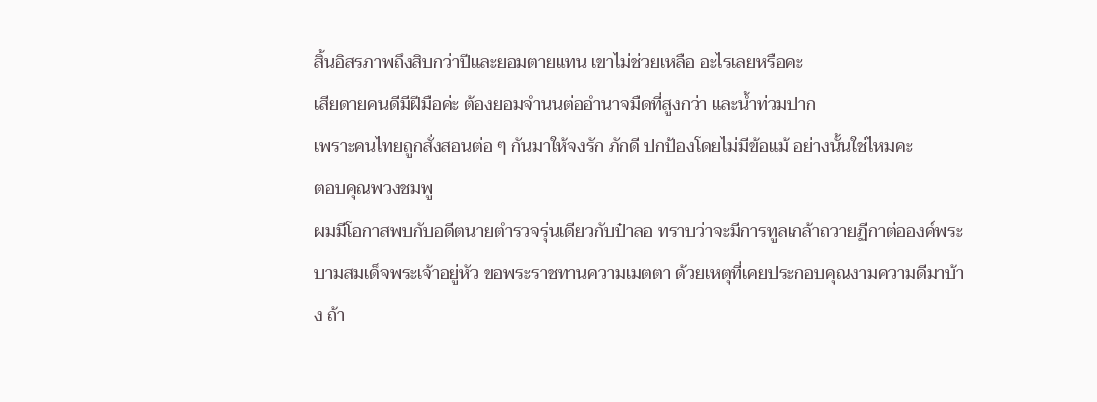สิ้นอิสรภาพถึงสิบกว่าปีและยอมตายแทน เขาไม่ช่วยเหลือ อะไรเลยหรือคะ
เสียดายคนดีมีฝีมือค่ะ ต้องยอมจำนนต่ออำนาจมืดที่สูงกว่า และน้ำท่วมปาก
เพราะคนไทยถูกสั่งสอนต่อ ๆ กันมาให้จงรัก ภักดี ปกป้องโดยไม่มีข้อแม้ อย่างนั้นใช่ไหมคะ
ตอบคุณพวงชมพู
ผมมีโอกาสพบกับอดีตนายตำรวจรุ่นเดียวกับป๋าลอ ทราบว่าจะมีการทูลเกล้าถวายฏีกาต่อองค์พระบามสมเด็จพระเจ้าอยู่หัว ขอพระราชทานความเมตตา ด้วยเหตุที่เคยประกอบคุณงามความดีมาบ้าง ถ้า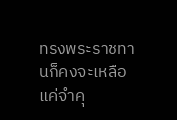ทรงพระราชทานก็คงจะเหลือแค่จำคุ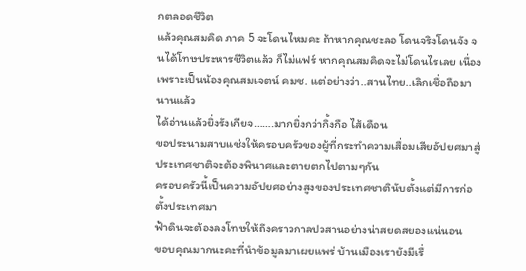กตลอดชีวิต
แล้วคุณสมคิด ภาค 5 จะโดนไหมคะ ถ้าหากคุณชะลอ โดนจริงโดนจัง จนได้โทษประหารชีวิตแล้ว ก็ไม่แฟร์ หากคุณสมคิดจะไม่โดนไรเลย เนื่องเพราะเป็นน้องคุณสมเจตน์ คมช. แต่อย่างว่า..สานไทย..เลิกเชื่อถือมานานแล้ว
ได้อ่านแล้วยิ่งรังเกียจ…….มากยิ่งกว่ากิ้งกือ ไส้เดือน
ขอประนามสาบแช่งให้ครอบครัวของผู้ที่กระทำความเสื่อมเสียอัปยศมาสู่ประเทศชาติจะต้องพินาศและตายตกไปตามๆกัน
ครอบครัวนี้เป็นความอัปยศอย่างสูงของประเทศชาตินับตั้งแต่มีการก่อตั้งประเทศมา
ฟ้าดินจะต้องลงโทษให้ถึงคราวกาลปวสานอย่างน่าสยดสยองแน่นอน
ขอบคุณมากนะคะที่นำข้อมูลมาเผยแพร่ บ้านเมืองเรายังมีเรื่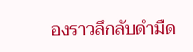องราวลึกลับดำมืด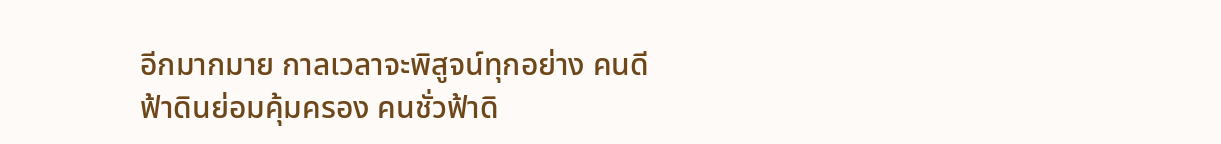อีกมากมาย กาลเวลาจะพิสูจน์ทุกอย่าง คนดีฟ้าดินย่อมคุ้มครอง คนชั่วฟ้าดิ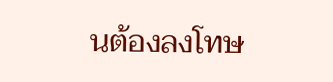นต้องลงโทษ